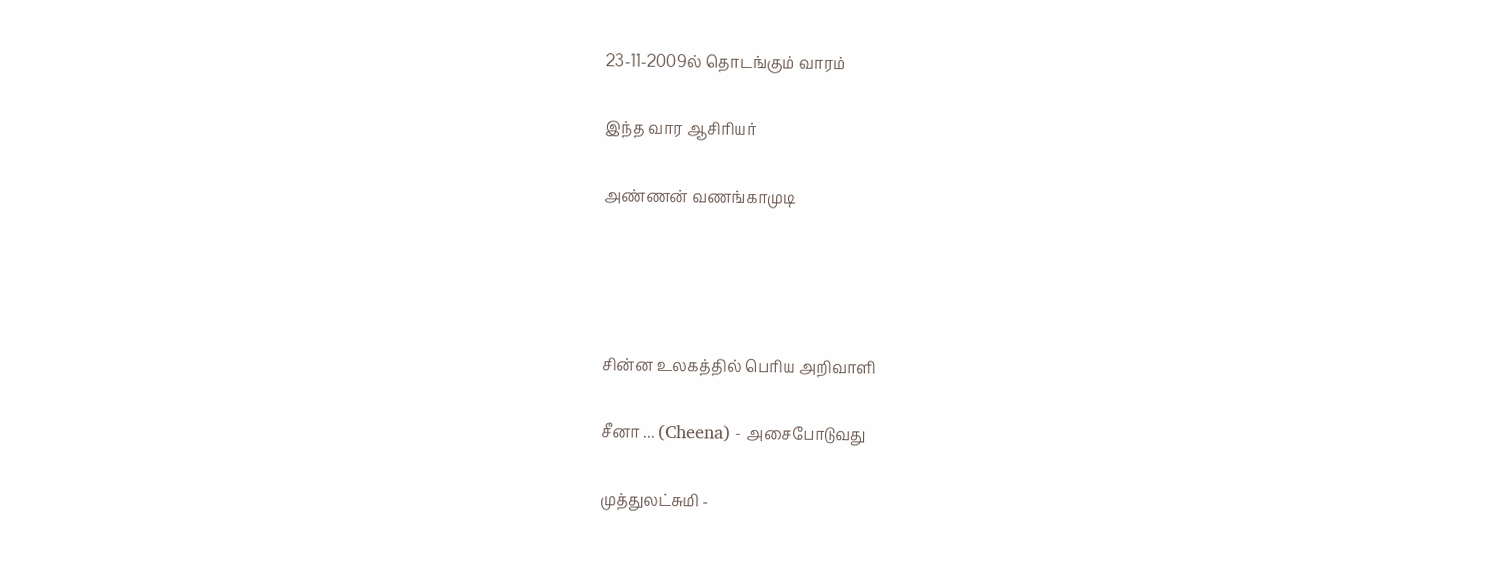23-11-2009ல் தொடங்கும் வாரம்

இந்த வார ஆசிரியர்

அண்ணன் வணங்காமுடி




சின்ன உலகத்தில் பெரிய அறிவாளி

சீனா ... (Cheena) - அசைபோடுவது

முத்துலட்சுமி -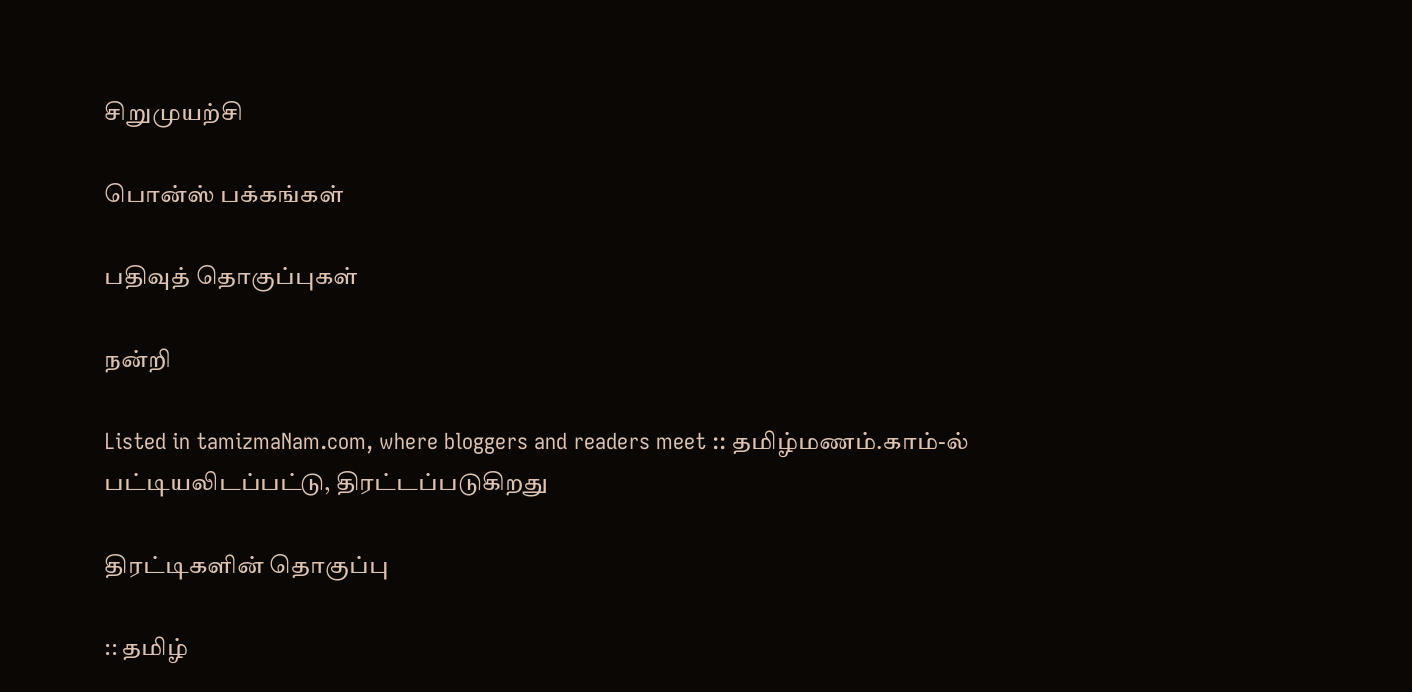சிறுமுயற்சி

பொன்ஸ் பக்கங்கள்

பதிவுத் தொகுப்புகள்

நன்றி

Listed in tamizmaNam.com, where bloggers and readers meet :: தமிழ்மணம்.காம்-ல் பட்டியலிடப்பட்டு, திரட்டப்படுகிறது

திரட்டிகளின் தொகுப்பு

:: தமிழ்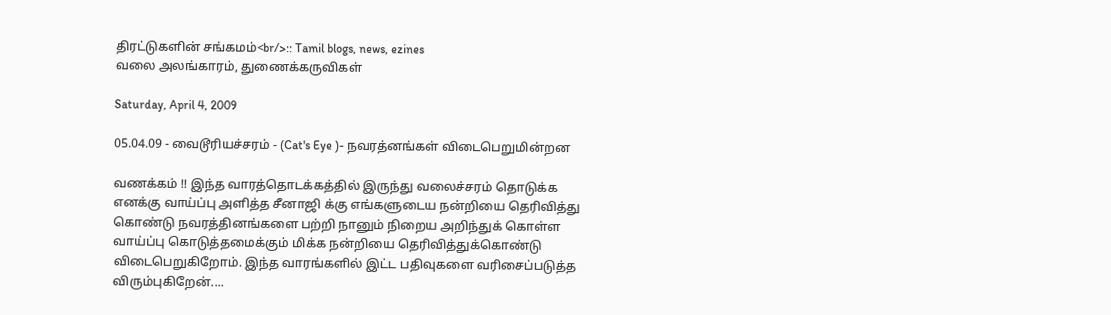திரட்டுகளின் சங்கமம்<br/>:: Tamil blogs, news, ezines
வலை அலங்காரம், துணைக்கருவிகள்

Saturday, April 4, 2009

05.04.09 - வைடூரியச்சரம் - (Cat's Eye )- நவரத்னங்கள் விடைபெறுமின்றன

வணக்கம் !! இந்த வாரத்தொடக்கத்தில் இருந்து வலைச்சரம் தொடுக்க எனக்கு வாய்ப்பு அளித்த சீனாஜி க்கு எங்களுடைய நன்றியை தெரிவித்து கொண்டு நவரத்தினங்களை பற்றி நானும் நிறைய அறிந்துக் கொள்ள வாய்ப்பு கொடுத்தமைக்கும் மிக்க நன்றியை தெரிவித்துக்கொண்டு விடைபெறுகிறோம். இந்த வாரங்களில் இட்ட பதிவுகளை வரிசைப்படுத்த விரும்புகிறேன்....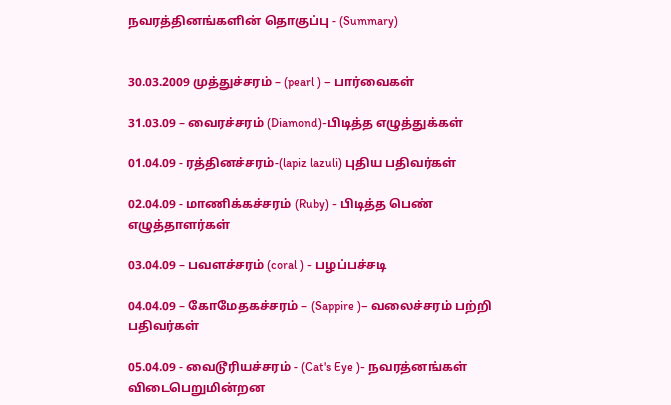நவரத்தினங்களின் தொகுப்பு - (Summary)


30.03.2009 முத்துச்சரம் – (pearl ) – பார்வைகள்

31.03.09 – வைரச்சரம் (Diamond)-பிடித்த எழுத்துக்கள்

01.04.09 - ரத்தினச்சரம்-(lapiz lazuli) புதிய பதிவர்கள்

02.04.09 - மாணிக்கச்சரம் (Ruby) - பிடித்த பெண் எழுத்தாளர்கள்

03.04.09 – பவளச்சரம் (coral ) - பழப்பச்சடி

04.04.09 – கோமேதகச்சரம் – (Sappire )– வலைச்சரம் பற்றி பதிவர்கள்

05.04.09 - வைடூரியச்சரம் - (Cat's Eye )- நவரத்னங்கள் விடைபெறுமின்றன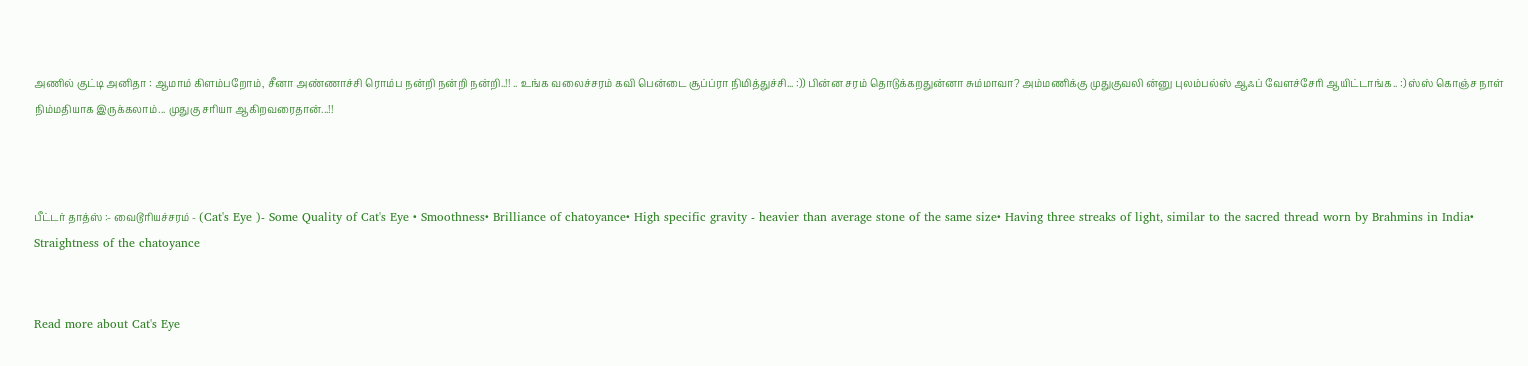அணில் குட்டி அனிதா : ஆமாம் கிளம்பறோம், சீனா அண்ணாச்சி ரொம்ப நன்றி நன்றி நன்றி..!! .. உங்க வலைச்சரம் கவி பென்டை சூப்ப்ரா நிமித்துச்சி... :)) பின்ன சரம் தொடுக்கறதுன்னா சும்மாவா? அம்மணிக்கு முதுகுவலி ன்னு புலம்பல்ஸ் ஆஃப் வேளச்சேரி ஆயிட்டாங்க.. :) ஸ்ஸ் கொஞ்ச நாள் நிம்மதியாக இருக்கலாம்... முதுகு சரியா ஆகிறவரைதான்...!!



பீட்டர் தாத்ஸ் :- வைடூரியச்சரம் - (Cat's Eye )- Some Quality of Cat's Eye • Smoothness• Brilliance of chatoyance• High specific gravity - heavier than average stone of the same size• Having three streaks of light, similar to the sacred thread worn by Brahmins in India• Straightness of the chatoyance


Read more about Cat's Eye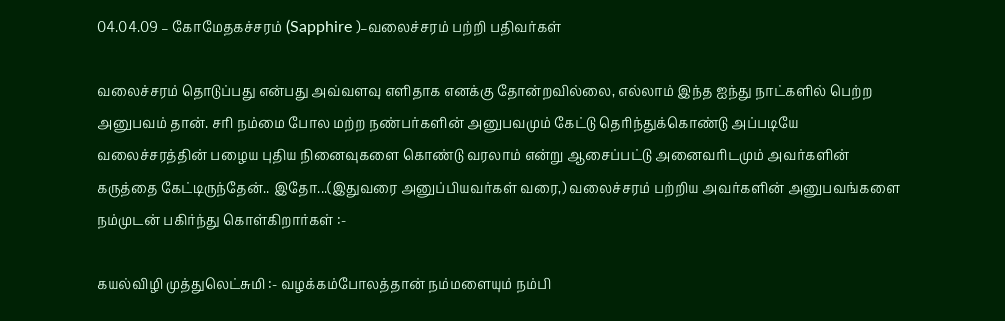04.04.09 – கோமேதகச்சரம் (Sapphire )–வலைச்சரம் பற்றி பதிவர்கள்

வலைச்சரம் தொடுப்பது என்பது அவ்வளவு எளிதாக எனக்கு தோன்றவில்லை, எல்லாம் இந்த ஐந்து நாட்களில் பெற்ற அனுபவம் தான். சரி நம்மை போல மற்ற நண்பர்களின் அனுபவமும் கேட்டு தெரிந்துக்கொண்டு அப்படியே வலைச்சரத்தின் பழைய புதிய நினைவுகளை கொண்டு வரலாம் என்று ஆசைப்பட்டு அனைவரிடமும் அவர்களின் கருத்தை கேட்டிருந்தேன்.. இதோ...(இதுவரை அனுப்பியவர்கள் வரை,) வலைச்சரம் பற்றிய அவர்களின் அனுபவங்களை நம்முடன் பகிர்ந்து கொள்கிறார்கள் :-

கயல்விழி முத்துலெட்சுமி :- வழக்கம்போலத்தான் நம்மளையும் நம்பி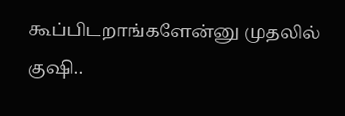கூப்பிடறாங்களேன்னு முதலில் குஷி..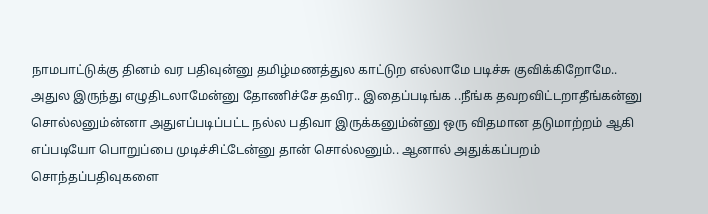நாமபாட்டுக்கு தினம் வர பதிவுன்னு தமிழ்மணத்துல காட்டுற எல்லாமே படிச்சு குவிக்கிறோமே.. அதுல இருந்து எழுதிடலாமேன்னு தோணிச்சே தவிர.. இதைப்படிங்க ..நீங்க தவறவிட்டறாதீங்கன்னு சொல்லனும்ன்னா அதுஎப்படிப்பட்ட நல்ல பதிவா இருக்கனும்ன்னு ஒரு விதமான தடுமாற்றம் ஆகி எப்படியோ பொறுப்பை முடிச்சிட்டேன்னு தான் சொல்லனும்.. ஆனால் அதுக்கப்பறம் சொந்தப்பதிவுகளை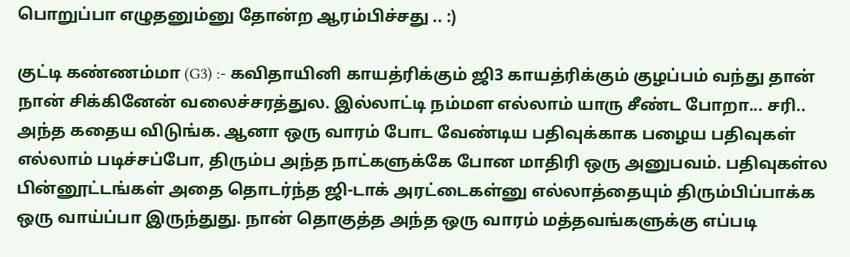பொறுப்பா எழுதனும்னு தோன்ற ஆரம்பிச்சது .. :)

குட்டி கண்ணம்மா (G3) :- கவிதாயினி காயத்ரிக்கும் ஜி3 காயத்ரிக்கும் குழப்பம் வந்து தான் நான் சிக்கினேன் வலைச்சரத்துல. இல்லாட்டி நம்மள எல்லாம் யாரு சீண்ட போறா... சரி.. அந்த கதைய விடுங்க. ஆனா ஒரு வாரம் போட வேண்டிய பதிவுக்காக பழைய பதிவுகள் எல்லாம் படிச்சப்போ, திரும்ப அந்த நாட்களுக்கே போன மாதிரி ஒரு அனுபவம். பதிவுகள்ல பின்னூட்டங்கள் அதை தொடர்ந்த ஜி-டாக் அரட்டைகள்னு எல்லாத்தையும் திரும்பிப்பாக்க ஒரு வாய்ப்பா இருந்துது. நான் தொகுத்த அந்த ஒரு வாரம் மத்தவங்களுக்கு எப்படி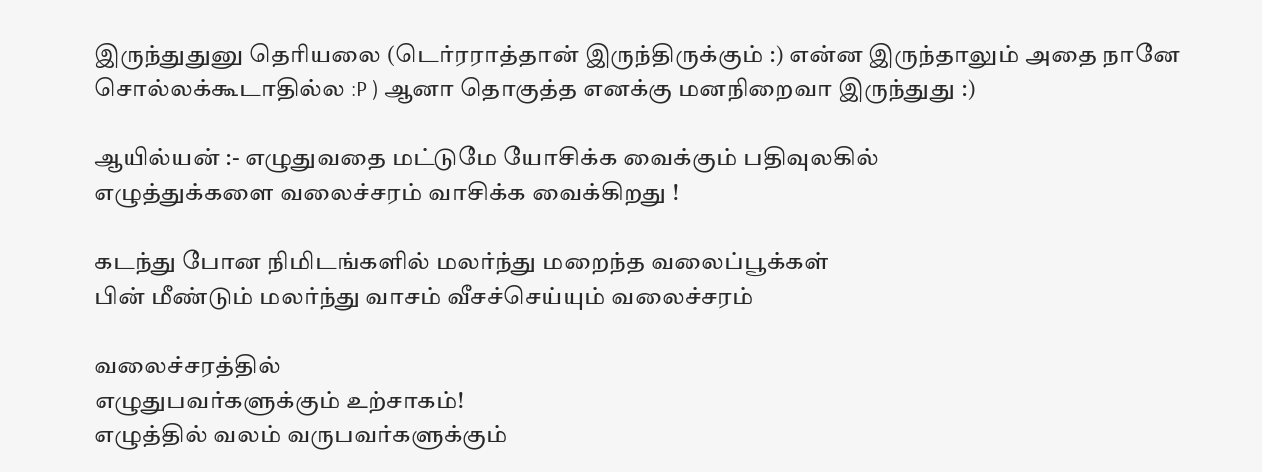இருந்துதுனு தெரியலை (டெர்ரராத்தான் இருந்திருக்கும் :) என்ன இருந்தாலும் அதை நானே சொல்லக்கூடாதில்ல :P ) ஆனா தொகுத்த எனக்கு மனநிறைவா இருந்துது :)

ஆயில்யன் :- எழுதுவதை மட்டுமே யோசிக்க வைக்கும் பதிவுலகில்
எழுத்துக்களை வலைச்சரம் வாசிக்க வைக்கிறது !

கடந்து போன நிமிடங்களில் மலர்ந்து மறைந்த வலைப்பூக்கள்
பின் மீண்டும் மலர்ந்து வாசம் வீசச்செய்யும் வலைச்சரம்

வலைச்சரத்தில்
எழுதுபவர்களுக்கும் உற்சாகம்!
எழுத்தில் வலம் வருபவர்களுக்கும்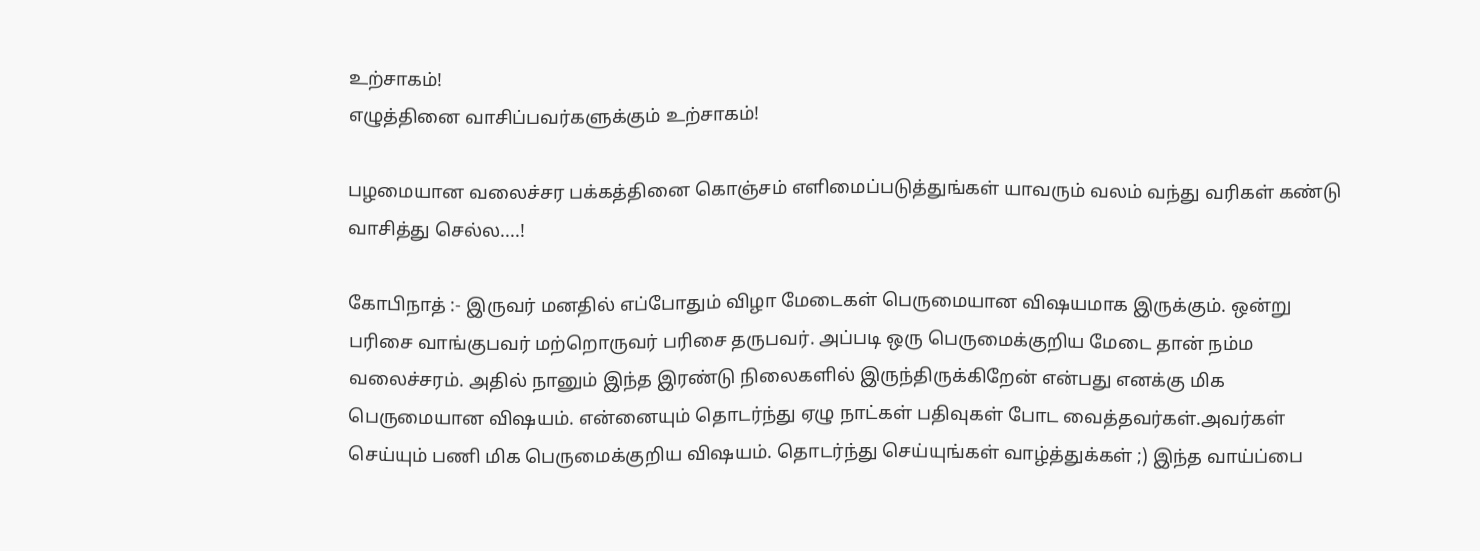உற்சாகம்!
எழுத்தினை வாசிப்பவர்களுக்கும் உற்சாகம்!

பழமையான வலைச்சர பக்கத்தினை கொஞ்சம் எளிமைப்படுத்துங்கள் யாவரும் வலம் வந்து வரிகள் கண்டு வாசித்து செல்ல....!

கோபிநாத் :- இருவர் மனதில் எப்போதும் விழா மேடைகள் பெருமையான விஷயமாக இருக்கும். ஒன்று பரிசை வாங்குபவர் மற்றொருவர் பரிசை தருபவர். அப்படி ஒரு பெருமைக்குறிய மேடை தான் நம்ம வலைச்சரம். அதில் நானும் இந்த இரண்டு நிலைகளில் இருந்திருக்கிறேன் என்பது எனக்கு மிக பெருமையான விஷயம். என்னையும் தொடர்ந்து ஏழு நாட்கள் பதிவுகள் போட வைத்தவர்கள்.அவர்கள் செய்யும் பணி மிக பெருமைக்குறிய விஷயம். தொடர்ந்து செய்யுங்கள் வாழ்த்துக்கள் ;) இந்த வாய்ப்பை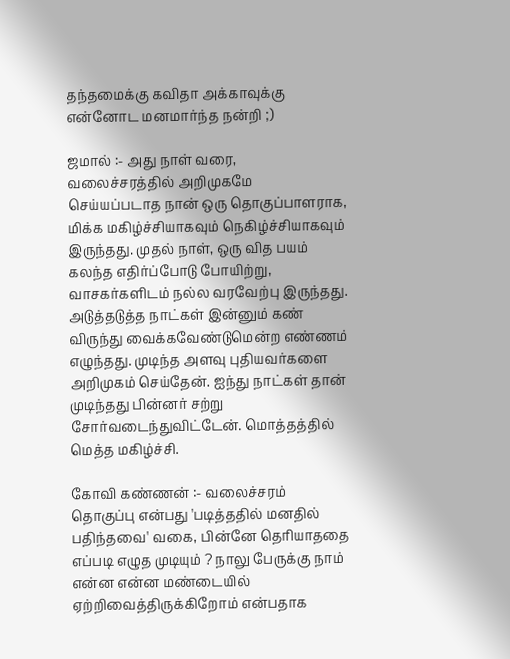தந்தமைக்கு கவிதா அக்காவுக்கு என்னோட மனமார்ந்த நன்றி ;)

ஜமால் :- அது நாள் வரை, வலைச்சரத்தில் அறிமுகமே செய்யப்படாத நான் ஒரு தொகுப்பாளராக, மிக்க மகிழ்ச்சியாகவும் நெகிழ்ச்சியாகவும் இருந்தது. முதல் நாள், ஒரு வித பயம் கலந்த எதிர்ப்போடு போயிற்று, வாசகர்களிடம் நல்ல வரவேற்பு இருந்தது. அடுத்தடுத்த நாட்கள் இன்னும் கண் விருந்து வைக்கவேண்டுமென்ற எண்ணம் எழுந்தது. முடிந்த அளவு புதியவர்களை அறிமுகம் செய்தேன். ஐந்து நாட்கள் தான் முடிந்தது பின்னர் சற்று சோர்வடைந்துவிட்டேன். மொத்தத்தில் மெத்த மகிழ்ச்சி.

கோவி கண்ணன் :- வலைச்சரம் தொகுப்பு என்பது 'படித்ததில் மனதில் பதிந்தவை' வகை, பின்னே தெரியாததை எப்படி எழுத முடியும் ? நாலு பேருக்கு நாம் என்ன என்ன மண்டையில் ஏற்றிவைத்திருக்கிறோம் என்பதாக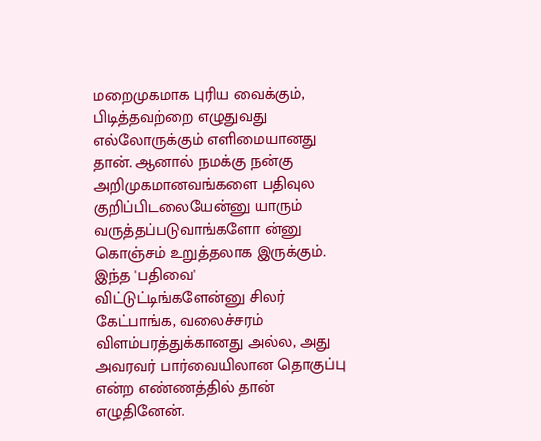மறைமுகமாக புரிய வைக்கும், பிடித்தவற்றை எழுதுவது எல்லோருக்கும் எளிமையானது தான். ஆனால் நமக்கு நன்கு அறிமுகமானவங்களை பதிவுல குறிப்பிடலையேன்னு யாரும் வருத்தப்படுவாங்களோ ன்னு கொஞ்சம் உறுத்தலாக இருக்கும். இந்த 'பதிவை' விட்டுட்டிங்களேன்னு சிலர் கேட்பாங்க, வலைச்சரம் விளம்பரத்துக்கானது அல்ல, அது அவரவர் பார்வையிலான தொகுப்பு என்ற எண்ணத்தில் தான் எழுதினேன்.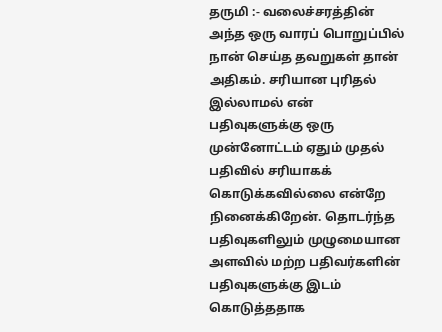தருமி :- வலைச்சரத்தின் அந்த ஒரு வாரப் பொறுப்பில் நான் செய்த தவறுகள் தான் அதிகம். சரியான புரிதல் இல்லாமல் என் பதிவுகளுக்கு ஒரு முன்னோட்டம் ஏதும் முதல் பதிவில் சரியாகக் கொடுக்கவில்லை என்றே நினைக்கிறேன். தொடர்ந்த பதிவுகளிலும் முழுமையான அளவில் மற்ற பதிவர்களின் பதிவுகளுக்கு இடம் கொடுத்ததாக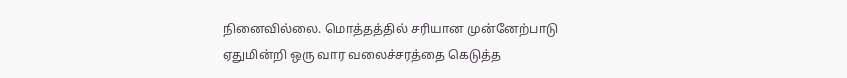நினைவில்லை. மொத்தத்தில் சரியான முன்னேற்பாடு ஏதுமின்றி ஒரு வார வலைச்சரத்தை கெடுத்த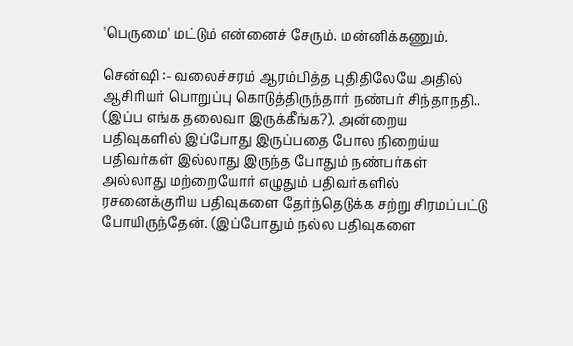'பெருமை' மட்டும் என்னைச் சேரும். மன்னிக்கணும்.

சென்ஷி :- வலைச்சரம் ஆரம்பித்த புதிதிலேயே அதில் ஆசிரியர் பொறுப்பு கொடுத்திருந்தார் நண்பர் சிந்தாநதி.. (இப்ப எங்க தலைவா இருக்கீங்க?). அன்றைய பதிவுகளில் இப்போது இருப்பதை போல நிறைய்ய பதிவர்கள் இல்லாது இருந்த போதும் நண்பர்கள் அல்லாது மற்றையோர் எழுதும் பதிவர்களில் ரசனைக்குரிய பதிவுகளை தேர்ந்தெடுக்க சற்று சிரமப்பட்டு போயிருந்தேன். (இப்போதும் நல்ல பதிவுகளை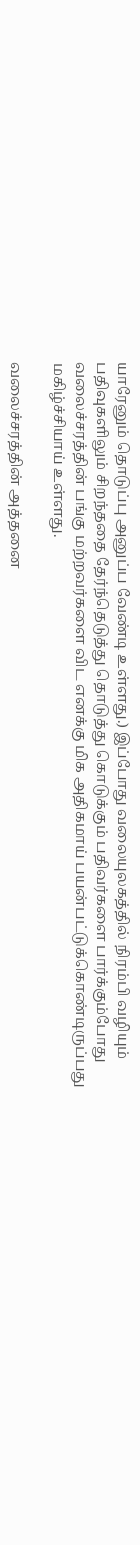யாரேனும் தொடுப்பு அனுப்ப வேண்டி உள்ளது.) இப்போது வலையுலகத்தில் நிரம்பி வழியும் பதிவுகளிலும் சிறந்ததை தேர்ந்தெடுத்து தொடுத்து கொடுக்கும் பதிவர்களை பார்க்கும்போது வலைச்சரத்தின் பங்கு மற்றவர்களை விட எனக்கு மிக அதிகமாய் பயன்பட்டுக்கொண்டிருப்பது மகிழ்ச்சியாய் உள்ளது.

வலைச்சரத்தின் அத்தனை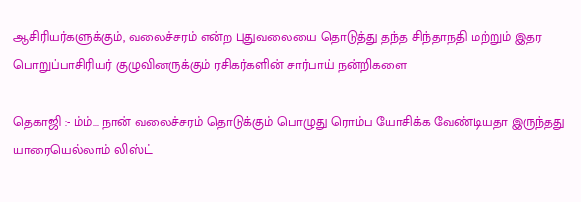ஆசிரியர்களுக்கும், வலைச்சரம் என்ற புதுவலையை தொடுத்து தந்த சிந்தாநதி மற்றும் இதர பொறுப்பாசிரியர் குழுவினருக்கும் ரசிகர்களின் சார்பாய் நன்றிகளை

தெகாஜி :- ம்ம்... நான் வலைச்சரம் தொடுக்கும் பொழுது ரொம்ப யோசிக்க வேண்டியதா இருந்தது யாரையெல்லாம் லிஸ்ட்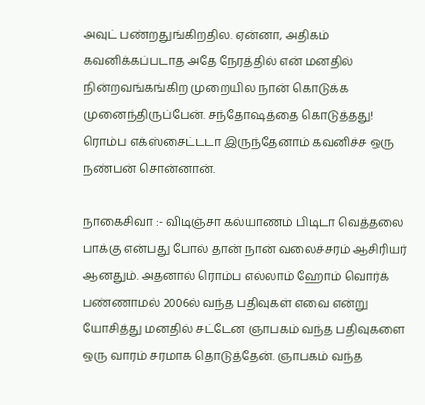அவுட் பண்றதுங்கிறதில. ஏன்னா, அதிகம் கவனிக்கப்படாத அதே நேரத்தில் என் மனதில் நின்றவங்கங்கிற முறையில நான் கொடுக்க முனைந்திருப்பேன். சந்தோஷத்தை கொடுத்தது! ரொம்ப எக்ஸ்சைட்டடா இருந்தேனாம் கவனிச்ச ஒரு நண்பன் சொன்னான்.

நாகைசிவா :- விடிஞ்சா கல்யாணம் பிடிடா வெத்தலை பாக்கு என்பது போல் தான் நான் வலைச்சரம் ஆசிரியர் ஆனதும். அதனால் ரொம்ப எல்லாம் ஹோம் வொர்க் பண்ணாமல் 2006ல் வந்த பதிவுகள் எவை என்று யோசித்து மனதில் சட்டேன ஞாபகம் வந்த பதிவுகளை ஒரு வாரம் சரமாக தொடுத்தேன். ஞாபகம் வந்த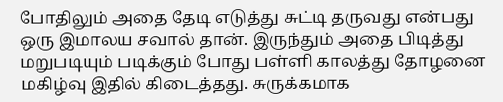போதிலும் அதை தேடி எடுத்து சுட்டி தருவது என்பது ஒரு இமாலய சவால் தான். இருந்தும் அதை பிடித்து மறுபடியும் படிக்கும் போது பள்ளி காலத்து தோழனை மகிழ்வு இதில் கிடைத்தது. சுருக்கமாக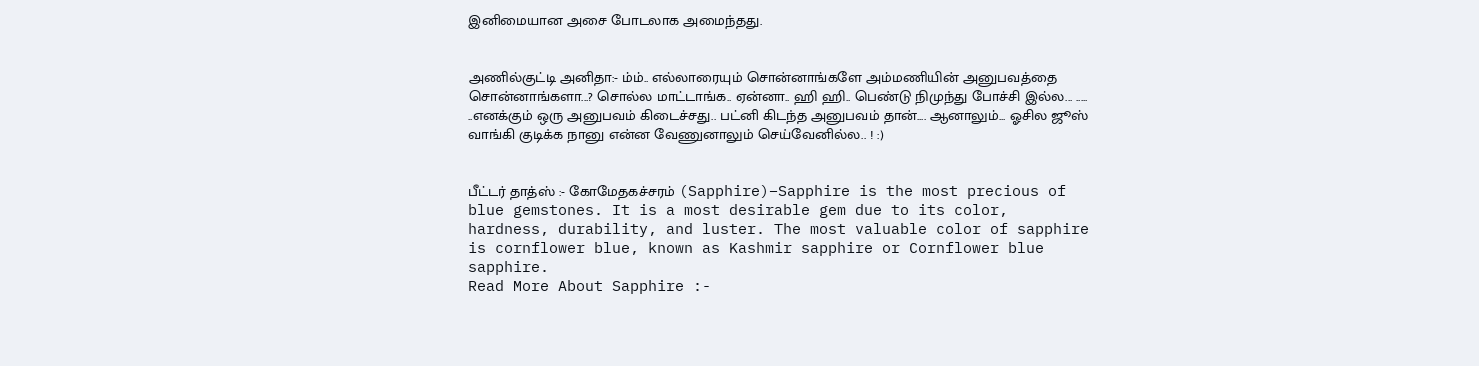இனிமையான அசை போடலாக அமைந்தது.


அணில்குட்டி அனிதா:- ம்ம்.. எல்லாரையும் சொன்னாங்களே அம்மணியின் அனுபவத்தை சொன்னாங்களா...? சொல்ல மாட்டாங்க.. ஏன்னா.. ஹி ஹி.. பெண்டு நிமுந்து போச்சி இல்ல... ..... ..எனக்கும் ஒரு அனுபவம் கிடைச்சது.. பட்னி கிடந்த அனுபவம் தான்.... ஆனாலும்... ஓசில ஜூஸ் வாங்கி குடிக்க நானு என்ன வேணுனாலும் செய்வேனில்ல.. ! :)


பீட்டர் தாத்ஸ் :- கோமேதகச்சரம் (Sapphire)–Sapphire is the most precious of blue gemstones. It is a most desirable gem due to its color, hardness, durability, and luster. The most valuable color of sapphire is cornflower blue, known as Kashmir sapphire or Cornflower blue sapphire.
Read More About Sapphire :-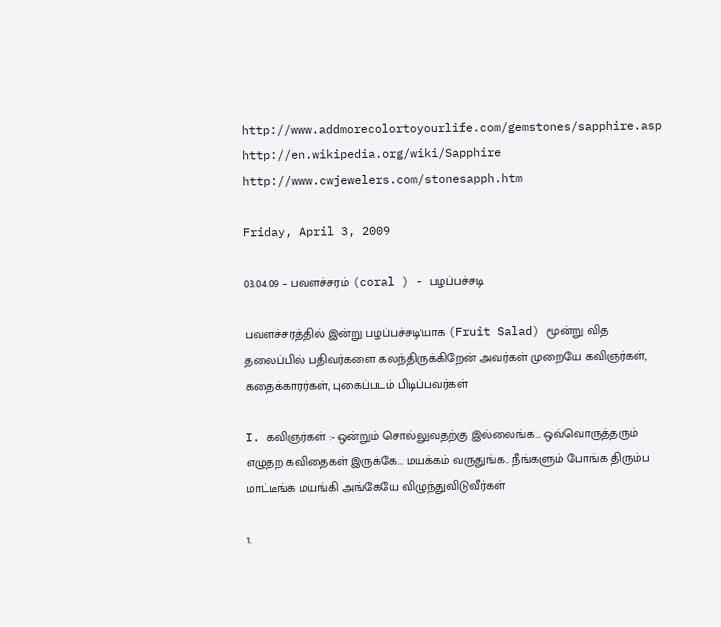http://www.addmorecolortoyourlife.com/gemstones/sapphire.asp
http://en.wikipedia.org/wiki/Sapphire
http://www.cwjewelers.com/stonesapph.htm

Friday, April 3, 2009

03.04.09 – பவளச்சரம் (coral ) - பழப்பச்சடி

பவளச்சரத்தில் இன்று பழப்பச்சடி'யாக (Fruit Salad) மூன்று வித தலைப்பில் பதிவர்களை கலந்திருக்கிறேன் அவர்கள் முறையே கவிஞர்கள், கதைக்காரர்கள், புகைப்படம் பிடிப்பவர்கள்

I. கவிஞர்கள் :- ஒன்றும் சொல்லுவதற்கு இல்லைங்க… ஒவ்வொருத்தரும் எழுதற கவிதைகள் இருக்கே… மயக்கம் வருதுங்க.. நீங்களும் போங்க திரும்ப மாட்டீங்க மயங்கி அங்கேயே விழுந்துவிடுவீர்கள்

1.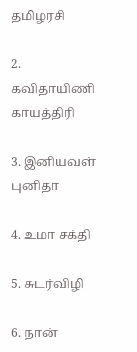தமிழரசி

2. கவிதாயிணி காயத்திரி

3. இனியவள் புனிதா

4. உமா சக்தி

5. சுடர்விழி

6. நான்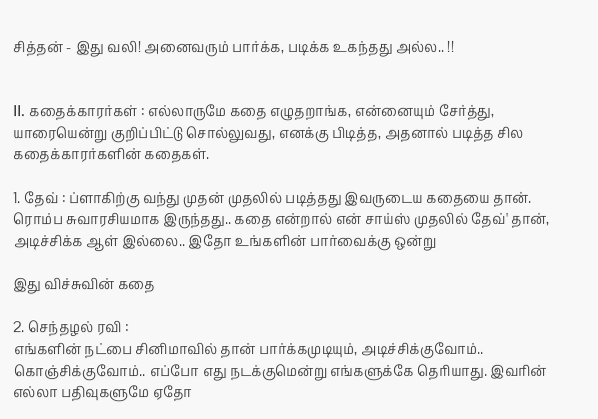சித்தன் - இது வலி! அனைவரும் பார்க்க, படிக்க உகந்தது அல்ல.. !!


II. கதைக்காரர்கள் : எல்லாருமே கதை எழுதறாங்க, என்னையும் சேர்த்து, யாரையென்று குறிப்பிட்டு சொல்லுவது, எனக்கு பிடித்த, அதனால் படித்த சில கதைக்காரர்களின் கதைகள்.

1. தேவ் : ப்ளாகிற்கு வந்து முதன் முதலில் படித்தது இவருடைய கதையை தான். ரொம்ப சுவாரசியமாக இருந்தது.. கதை என்றால் என் சாய்ஸ் முதலில் தேவ்' தான், அடிச்சிக்க ஆள் இல்லை.. இதோ உங்களின் பார்வைக்கு ஒன்று

இது விச்சுவின் கதை

2. செந்தழல் ரவி :
எங்களின் நட்பை சினிமாவில் தான் பார்க்கமுடியும், அடிச்சிக்குவோம்.. கொஞ்சிக்குவோம்.. எப்போ எது நடக்குமென்று எங்களுக்கே தெரியாது. இவரின் எல்லா பதிவுகளுமே ஏதோ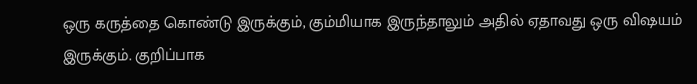ஒரு கருத்தை கொண்டு இருக்கும், கும்மியாக இருந்தாலும் அதில் ஏதாவது ஒரு விஷயம் இருக்கும். குறிப்பாக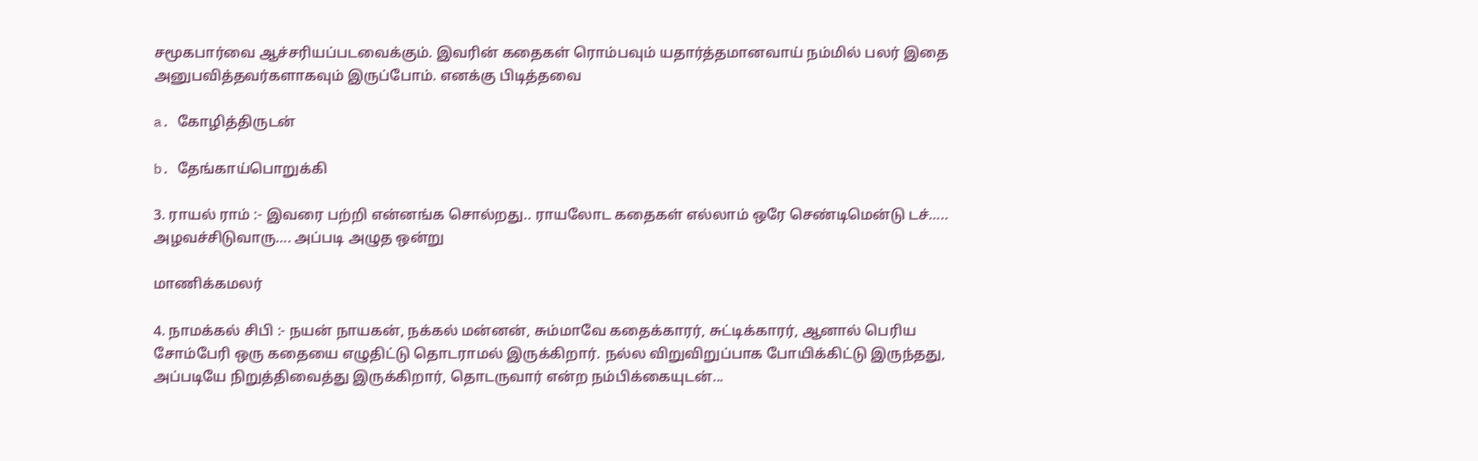சமூகபார்வை ஆச்சரியப்படவைக்கும். இவரின் கதைகள் ரொம்பவும் யதார்த்தமானவாய் நம்மில் பலர் இதை அனுபவித்தவர்களாகவும் இருப்போம். எனக்கு பிடித்தவை

a. கோழித்திருடன்

b. தேங்காய்பொறுக்கி

3. ராயல் ராம் :- இவரை பற்றி என்னங்க சொல்றது.. ராயலோட கதைகள் எல்லாம் ஒரே செண்டிமென்டு டச்….. அழவச்சிடுவாரு…. அப்படி அழுத ஒன்று

மாணிக்கமலர்

4. நாமக்கல் சிபி :- நயன் நாயகன், நக்கல் மன்னன், சும்மாவே கதைக்காரர், சுட்டிக்காரர், ஆனால் பெரிய சோம்பேரி ஒரு கதையை எழுதிட்டு தொடராமல் இருக்கிறார். நல்ல விறுவிறுப்பாக போயிக்கிட்டு இருந்தது, அப்படியே நிறுத்திவைத்து இருக்கிறார், தொடருவார் என்ற நம்பிக்கையுடன்...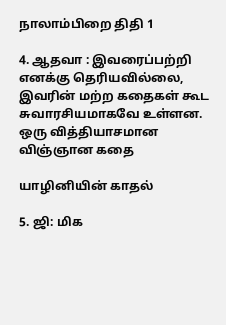நாலாம்பிறை திதி 1

4. ஆதவா : இவரைப்பற்றி எனக்கு தெரியவில்லை, இவரின் மற்ற கதைகள் கூட சுவாரசியமாகவே உள்ளன. ஒரு வித்தியாசமான விஞ்ஞான கதை

யாழினியின் காதல்

5. ஜி: மிக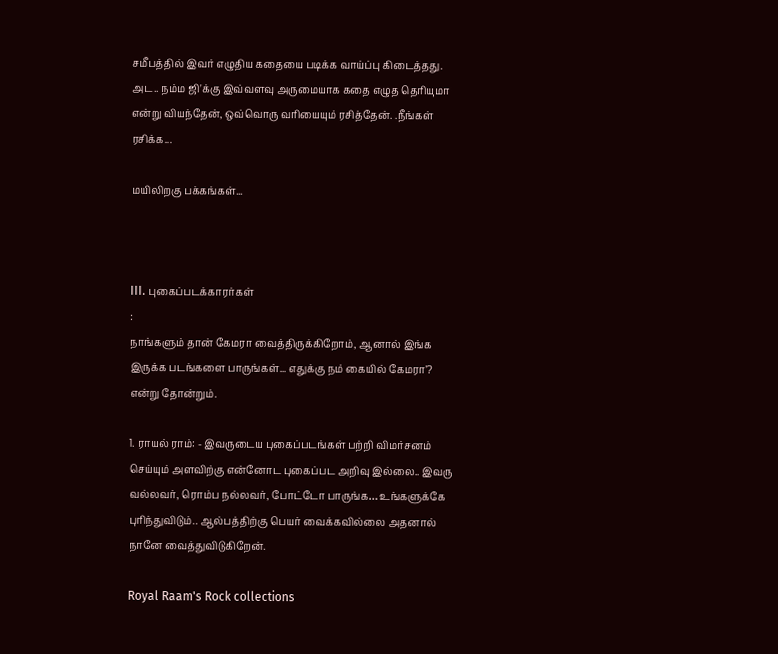சமீபத்தில் இவர் எழுதிய கதையை படிக்க வாய்ப்பு கிடைத்தது. அட.. நம்ம ஜி'க்கு இவ்வளவு அருமையாக கதை எழுத தெரியுமா என்று வியந்தேன், ஒவ்வொரு வரியையும் ரசித்தேன். .நீங்கள் ரசிக்க...

மயிலிறகு பக்கங்கள்...



III. புகைப்படக்காரர்கள்
:
நாங்களும் தான் கேமரா வைத்திருக்கிறோம், ஆனால் இங்க இருக்க படங்களை பாருங்கள்... எதுக்கு நம் கையில் கேமரா'? என்று தோன்றும்.

1. ராயல் ராம்: - இவருடைய புகைப்படங்கள் பற்றி விமர்சனம் செய்யும் அளவிற்கு என்னோட புகைப்பட அறிவு இல்லை.. இவரு வல்லவர், ரொம்ப நல்லவர், போட்டோ பாருங்க… உங்களுக்கே புரிந்துவிடும்.. ஆல்பத்திற்கு பெயர் வைக்கவில்லை அதனால் நானே வைத்துவிடுகிறேன்.

Royal Raam's Rock collections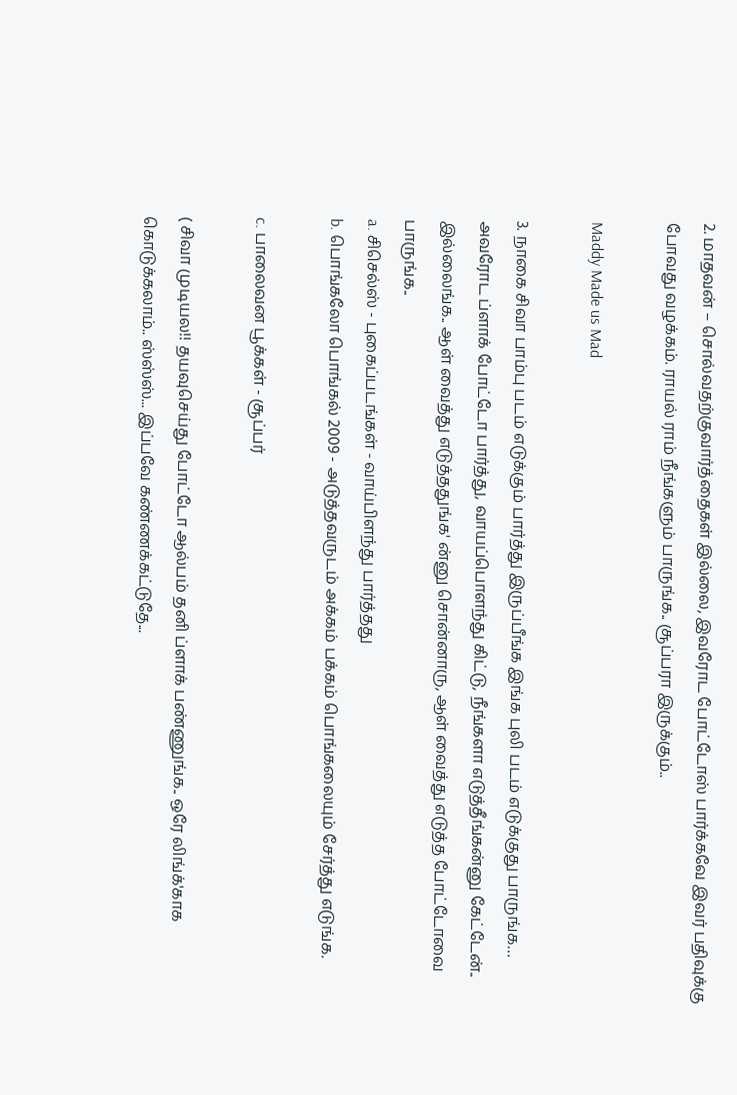2. மாதவன் – சொல்வதற்குவார்த்தைகள் இல்லை, இவரோட போட்டோஸ் பார்க்கவே இவர் பதிவுக்கு போவது வழக்கம். ராயல் ராம் நீங்களும் பாருங்க.. சூப்பரா இருக்கும்..

Maddy Made us Mad

3. நாகை சிவா பாம்பு படம் எடுக்கும் பார்த்து இருப்பீங்க இங்க புலி படம் எடுக்குது பாருங்க… அவரோட ப்ளாக் போட்டோ பார்த்து, வாயப்பொளந்து கிட்டு, நீங்களா எடுத்தீங்கன்னு கேட்டேன்.. இல்லைங்க.. ஆள் வைத்து எடுத்ததுங்க' ன்னு சொன்னாரு, ஆள் வைத்து எடுத்த போட்டோவை பாருங்க..
a. சிசெல்ஸ் - புகைப்படங்கள் - வாய்பிளந்து பார்த்தது
b. பொங்கலோ பொங்கல் 2009 - அடுத்தவருடம் அக்கம் பக்கம் பொங்கலையும் சேர்த்து எடுங்க.

c. பாலைவன பூக்கள் - சூப்பர்

( சிவா முடியல!! தயவுசெய்து போட்டோ ஆல்பம் தனி ப்ளாக் பண்ணுங்க.. ஒரே லிங்க்'காக கொடுக்கலாம்.. ஸ்ஸ்ஸ்... இப்பவே கண்ணக்கட்டுதே...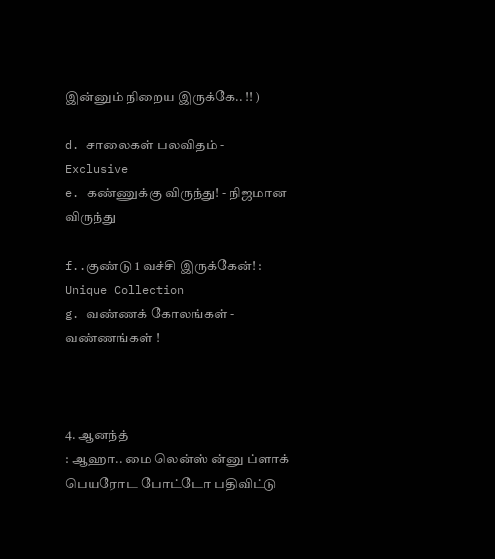இன்னும் நிறைய இருக்கே.. !! )

d. சாலைகள் பலவிதம் - Exclusive
e. கண்ணுக்கு விருந்து! - நிஜமான விருந்து

f..குண்டு 1 வச்சி இருக்கேன்! : Unique Collection
g. வண்ணக் கோலங்கள் - வண்ணங்கள் !



4. ஆனந்த்
: ஆஹா.. மை லென்ஸ் ன்னு ப்ளாக் பெயரோட போட்டோ பதிவிட்டு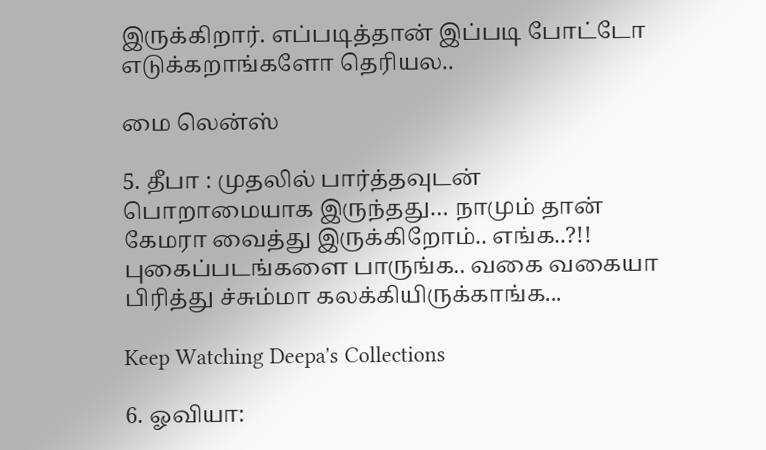இருக்கிறார். எப்படித்தான் இப்படி போட்டோ எடுக்கறாங்களோ தெரியல..

மை லென்ஸ்

5. தீபா : முதலில் பார்த்தவுடன் பொறாமையாக இருந்தது… நாமும் தான் கேமரா வைத்து இருக்கிறோம்.. எங்க..?!! புகைப்படங்களை பாருங்க.. வகை வகையா பிரித்து ச்சும்மா கலக்கியிருக்காங்க...

Keep Watching Deepa's Collections

6. ஓவியா: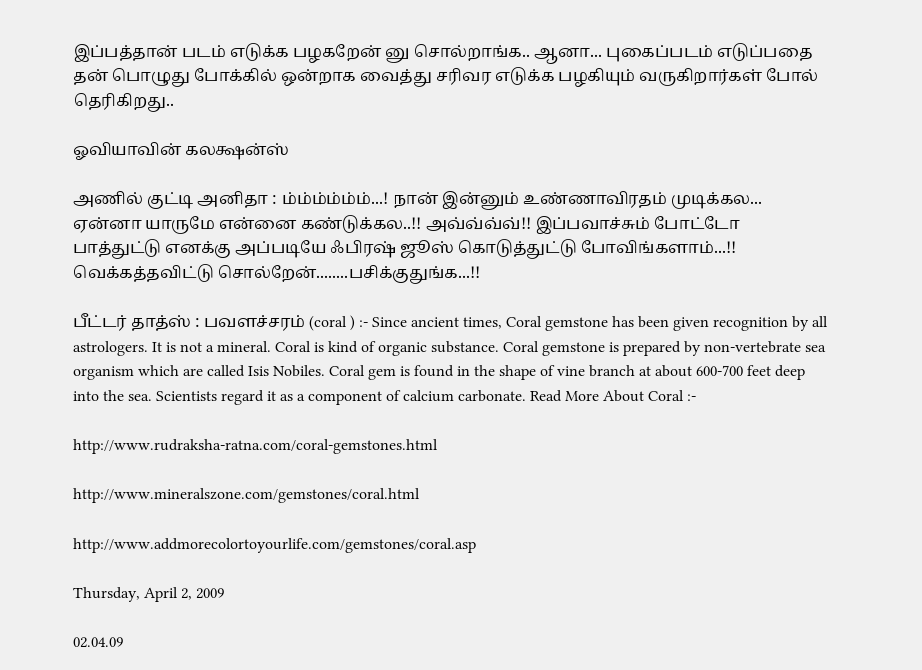இப்பத்தான் படம் எடுக்க பழகறேன் னு சொல்றாங்க.. ஆனா... புகைப்படம் எடுப்பதை தன் பொழுது போக்கில் ஒன்றாக வைத்து சரிவர எடுக்க பழகியும் வருகிறார்கள் போல் தெரிகிறது..

ஓவியாவின் கலக்ஷன்ஸ்

அணில் குட்டி அனிதா : ம்ம்ம்ம்ம்ம்...! நான் இன்னும் உண்ணாவிரதம் முடிக்கல... ஏன்னா யாருமே என்னை கண்டுக்கல..!! அவ்வ்வ்வ்!! இப்பவாச்சும் போட்டோ பாத்துட்டு எனக்கு அப்படியே ஃபிரஷ் ஜூஸ் கொடுத்துட்டு போவிங்களாம்...!! வெக்கத்தவிட்டு சொல்றேன்........பசிக்குதுங்க...!!

பீட்டர் தாத்ஸ் : பவளச்சரம் (coral ) :- Since ancient times, Coral gemstone has been given recognition by all astrologers. It is not a mineral. Coral is kind of organic substance. Coral gemstone is prepared by non-vertebrate sea organism which are called Isis Nobiles. Coral gem is found in the shape of vine branch at about 600-700 feet deep into the sea. Scientists regard it as a component of calcium carbonate. Read More About Coral :-

http://www.rudraksha-ratna.com/coral-gemstones.html

http://www.mineralszone.com/gemstones/coral.html

http://www.addmorecolortoyourlife.com/gemstones/coral.asp

Thursday, April 2, 2009

02.04.09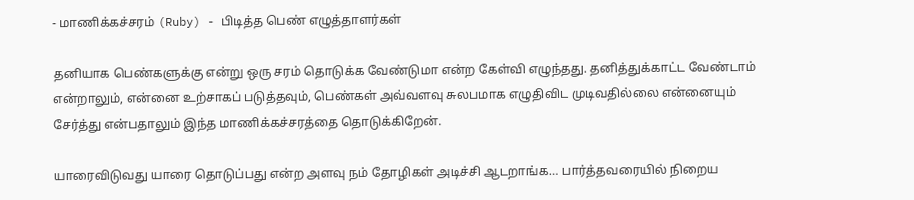- மாணிக்கச்சரம் (Ruby) - பிடித்த பெண் எழுத்தாளர்கள்

தனியாக பெண்களுக்கு என்று ஒரு சரம் தொடுக்க வேண்டுமா என்ற கேள்வி எழுந்தது. தனித்துக்காட்ட வேண்டாம் என்றாலும், என்னை உற்சாகப் படுத்தவும், பெண்கள் அவ்வளவு சுலபமாக எழுதிவிட முடிவதில்லை என்னையும் சேர்த்து என்பதாலும் இந்த மாணிக்கச்சரத்தை தொடுக்கிறேன்.

யாரைவிடுவது யாரை தொடுப்பது என்ற அளவு நம் தோழிகள் அடிச்சி ஆடறாங்க… பார்த்தவரையில் நிறைய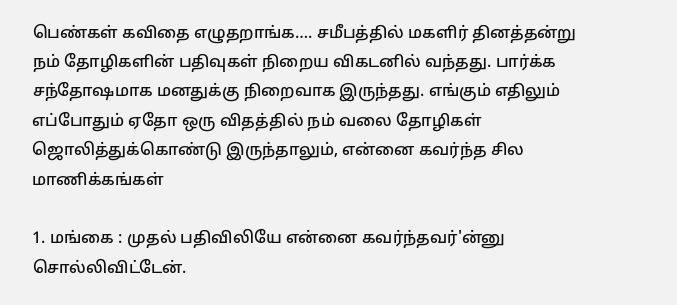பெண்கள் கவிதை எழுதறாங்க…. சமீபத்தில் மகளிர் தினத்தன்று நம் தோழிகளின் பதிவுகள் நிறைய விகடனில் வந்தது. பார்க்க சந்தோஷமாக மனதுக்கு நிறைவாக இருந்தது. எங்கும் எதிலும் எப்போதும் ஏதோ ஒரு விதத்தில் நம் வலை தோழிகள் ஜொலித்துக்கொண்டு இருந்தாலும், என்னை கவர்ந்த சில மாணிக்கங்கள்

1. மங்கை : முதல் பதிவிலியே என்னை கவர்ந்தவர்'ன்னு சொல்லிவிட்டேன்.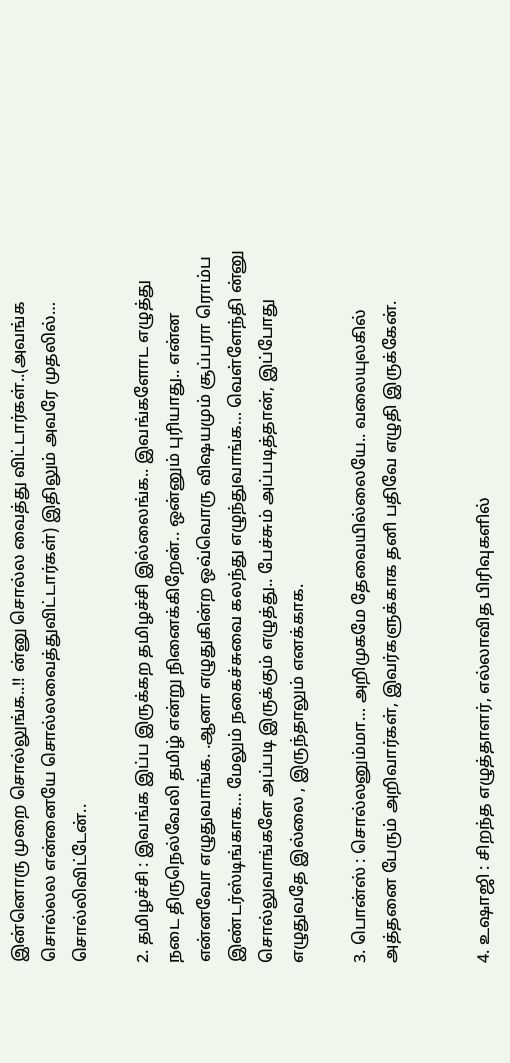இன்னொரு முறை சொல்லுங்க..!! ன்னு சொல்ல வைத்து விட்டார்கள்..(அவங்க சொல்லல என்னையே சொல்லவைத்துவிட்டார்கள்) இதிலும் அவரே முதலில்… சொல்லிவிட்டேன்..

2. தமிழச்சி : இவங்க இப்ப இருக்கற தமிழச்சி இல்லைங்க.. இவங்களோட எழுத்து நடை திருநெல்வேலி தமிழ் என்று நினைக்கிறேன்.. ஒன்னும் புரியாது.. என்ன என்னவோ எழுதுவாங்க. .ஆனா எழுதுகின்ற ஒவ்வொரு விஷயமும் சூப்பரா ரொம்ப இண்டர்ஸ்டிங்காக… மேலும் நகைச்சுவை கலந்து எழுந்துவாங்க… வெள்ளேந்தி ன்னு சொல்லுவாங்களே அப்படி இருக்கும் எழுத்து.. பேச்சும் அப்படித்தான், இப்போது எழுதுவதே இல்லை , இருந்தாலும் எனக்காக.

3. பொன்ஸ் : சொல்லனும்மா… அறிமுகமே தேவையில்லையே.. வலையுலகில் அத்தனை பேரும் அறிவார்கள், இவர்களுக்காக தனி பதிவே எழுதி இருக்கேன்.


4. உஷாஜி : சிறந்த எழுத்தாளர், எல்லாவித பிரிவுகளில்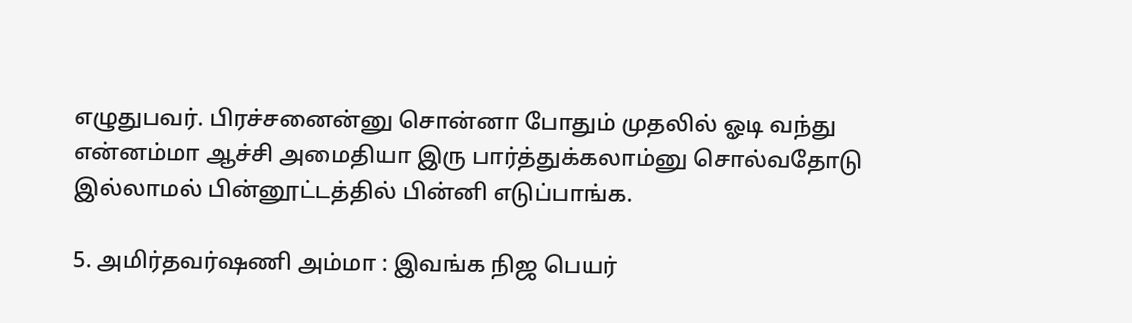எழுதுபவர். பிரச்சனைன்னு சொன்னா போதும் முதலில் ஓடி வந்து என்னம்மா ஆச்சி அமைதியா இரு பார்த்துக்கலாம்னு சொல்வதோடு இல்லாமல் பின்னூட்டத்தில் பின்னி எடுப்பாங்க.

5. அமிர்தவர்ஷணி அம்மா : இவங்க நிஜ பெயர்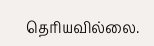தெரியவில்லை.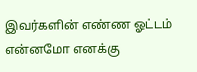இவர்களின் எண்ண ஓட்டம் என்னமோ எனக்கு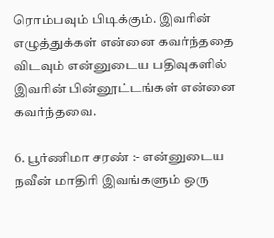ரொம்பவும் பிடிக்கும். இவரின் எழுத்துக்கள் என்னை கவர்ந்ததை விடவும் என்னுடைய பதிவுகளில் இவரின் பின்னூட்டங்கள் என்னை கவர்ந்தவை.

6. பூர்ணிமா சரண் :- என்னுடைய நவீன் மாதிரி இவங்களும் ஒரு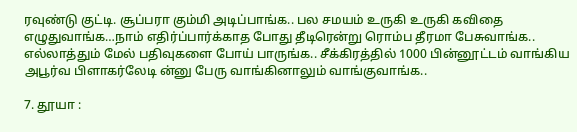ரவுண்டு குட்டி. சூப்பரா கும்மி அடிப்பாங்க.. பல சமயம் உருகி உருகி கவிதை எழுதுவாங்க…நாம் எதிர்ப்பார்க்காத போது தீடிரென்று ரொம்ப தீரமா பேசுவாங்க.. எல்லாத்தும் மேல் பதிவுகளை போய் பாருங்க.. சீக்கிரத்தில் 1000 பின்னூட்டம் வாங்கிய அபூர்வ பிளாகர்லேடி ன்னு பேரு வாங்கினாலும் வாங்குவாங்க..

7. தூயா :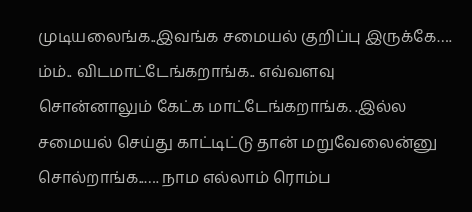முடியலைங்க..இவங்க சமையல் குறிப்பு இருக்கே…. ம்ம்.. விடமாட்டேங்கறாங்க.. எவ்வளவு சொன்னாலும் கேட்க மாட்டேங்கறாங்க. .இல்ல சமையல் செய்து காட்டிட்டு தான் மறுவேலைன்னு சொல்றாங்க..…. நாம எல்லாம் ரொம்ப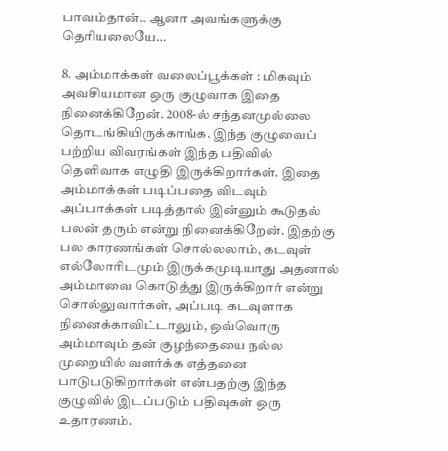பாவம்தான்.. ஆனா அவங்களுக்கு தெரியலையே…

8. அம்மாக்கள் வலைப்பூக்கள் : மிகவும் அவசியமான ஒரு குழுவாக இதை நினைக்கிறேன். 2008-ல் சந்தனமுல்லை தொடங்கியிருக்காங்க. இந்த குழுவைப் பற்றிய விவரங்கள் இந்த பதிவில் தெளிவாக எழுதி இருக்கிறார்கள். இதை அம்மாக்கள் படிப்பதை விடவும் அப்பாக்கள் படித்தால் இன்னும் கூடுதல் பலன் தரும் என்று நினைக்கிறேன். இதற்கு பல காரணங்கள் சொல்லலாம், கடவுள் எல்லோரிடமும் இருக்கமுடியாது அதனால் அம்மாவை கொடுத்து இருக்கிறார் என்று சொல்லுவார்கள், அப்படி கடவுளாக நினைக்காவிட்டாலும், ஒவ்வொரு அம்மாவும் தன் குழந்தையை நல்ல முறையில் வளர்க்க எத்தனை பாடுபடுகிறார்கள் என்பதற்கு இந்த குழுவில் இடப்படும் பதிவுகள் ஒரு உதாரணம்.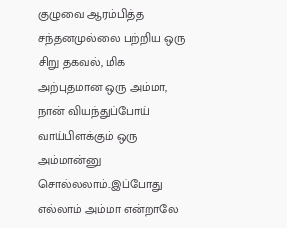குழுவை ஆரம்பித்த சந்தனமுல்லை பற்றிய ஒரு சிறு தகவல், மிக அற்புதமான ஒரு அம்மா, நான் வியந்துப்போய் வாய்பிளக்கும் ஒரு அம்மான்னு சொல்லலாம்..இப்போது எல்லாம் அம்மா என்றாலே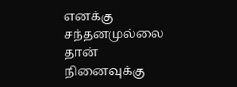எனக்கு சந்தனமுல்லை தான் நினைவுக்கு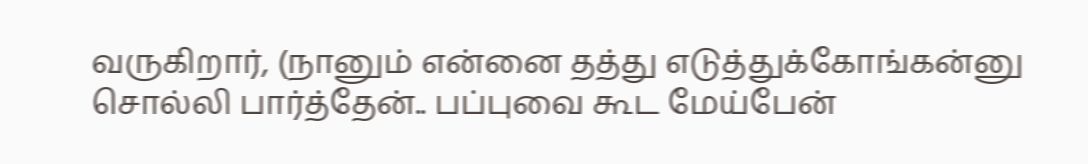வருகிறார், (நானும் என்னை தத்து எடுத்துக்கோங்கன்னு சொல்லி பார்த்தேன்.. பப்புவை கூட மேய்பேன்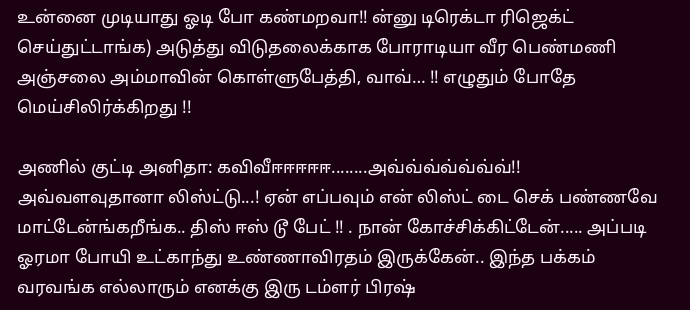உன்னை முடியாது ஓடி போ கண்மறவா!! ன்னு டிரெக்டா ரிஜெக்ட் செய்துட்டாங்க) அடுத்து விடுதலைக்காக போராடியா வீர பெண்மணி அஞ்சலை அம்மாவின் கொள்ளுபேத்தி, வாவ்… !! எழுதும் போதே மெய்சிலிர்க்கிறது !!

அணில் குட்டி அனிதா: கவிவீஈஈஈஈஈ........அவ்வ்வ்வ்வ்வ்வ்!! அவ்வளவுதானா லிஸ்ட்டு...! ஏன் எப்பவும் என் லிஸ்ட் டை செக் பண்ணவே மாட்டேன்ங்கறீங்க.. திஸ் ஈஸ் டூ பேட் !! . நான் கோச்சிக்கிட்டேன்..... அப்படி ஓரமா போயி உட்காந்து உண்ணாவிரதம் இருக்கேன்.. இந்த பக்கம் வரவங்க எல்லாரும் எனக்கு இரு டம்ளர் பிரஷ்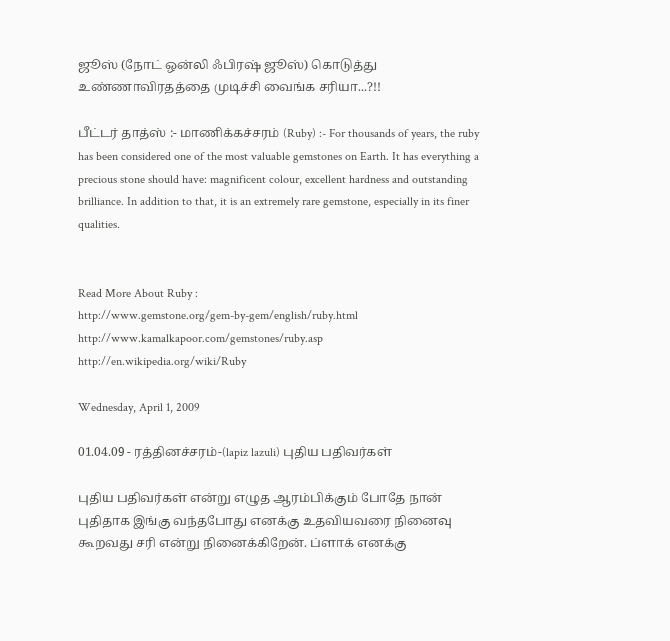ஜூஸ் (நோட் ஒன்லி ஃபிரஷ் ஜூஸ்) கொடுத்து உண்ணாவிரதத்தை முடிச்சி வைங்க சரியா...?!!

பீட்டர் தாத்ஸ் :- மாணிக்கச்சரம் (Ruby) :- For thousands of years, the ruby has been considered one of the most valuable gemstones on Earth. It has everything a precious stone should have: magnificent colour, excellent hardness and outstanding brilliance. In addition to that, it is an extremely rare gemstone, especially in its finer qualities.


Read More About Ruby :
http://www.gemstone.org/gem-by-gem/english/ruby.html
http://www.kamalkapoor.com/gemstones/ruby.asp
http://en.wikipedia.org/wiki/Ruby

Wednesday, April 1, 2009

01.04.09 - ரத்தினச்சரம்-(lapiz lazuli) புதிய பதிவர்கள்

புதிய பதிவர்கள் என்று எழுத ஆரம்பிக்கும் போதே நான் புதிதாக இங்கு வந்தபோது எனக்கு உதவியவரை நினைவு கூறவது சரி என்று நினைக்கிறேன். ப்ளாக் எனக்கு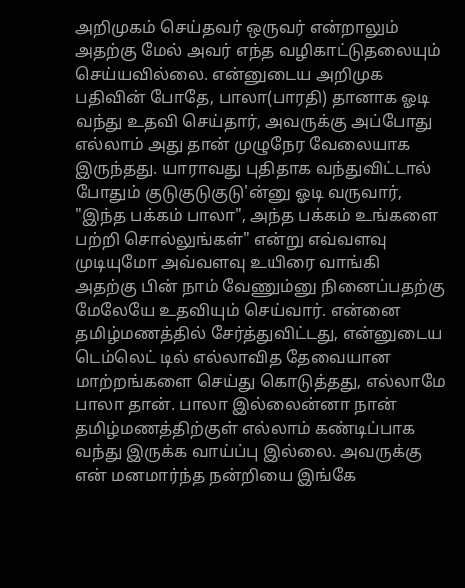அறிமுகம் செய்தவர் ஒருவர் என்றாலும் அதற்கு மேல் அவர் எந்த வழிகாட்டுதலையும் செய்யவில்லை. என்னுடைய அறிமுக பதிவின் போதே, பாலா(பாரதி) தானாக ஓடி வந்து உதவி செய்தார், அவருக்கு அப்போது எல்லாம் அது தான் முழுநேர வேலையாக இருந்தது. யாராவது புதிதாக வந்துவிட்டால் போதும் குடுகுடுகுடு'ன்னு ஓடி வருவார், "இந்த பக்கம் பாலா", அந்த பக்கம் உங்களை பற்றி சொல்லுங்கள்" என்று எவ்வளவு முடியுமோ அவ்வளவு உயிரை வாங்கி அதற்கு பின் நாம் வேணும்னு நினைப்பதற்கு மேலேயே உதவியும் செய்வார். என்னை தமிழ்மணத்தில் சேர்த்துவிட்டது, என்னுடைய டெம்லெட் டில் எல்லாவித தேவையான மாற்றங்களை செய்து கொடுத்தது, எல்லாமே பாலா தான். பாலா இல்லைன்னா நான் தமிழ்மணத்திற்குள் எல்லாம் கண்டிப்பாக வந்து இருக்க வாய்ப்பு இல்லை. அவருக்கு என் மனமார்ந்த நன்றியை இங்கே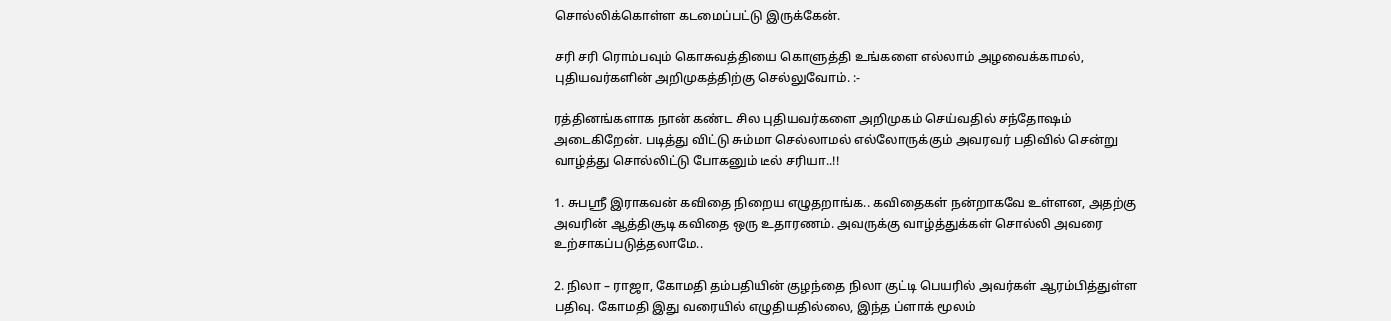சொல்லிக்கொள்ள கடமைப்பட்டு இருக்கேன்.

சரி சரி ரொம்பவும் கொசுவத்தியை கொளுத்தி உங்களை எல்லாம் அழவைக்காமல், புதியவர்களின் அறிமுகத்திற்கு செல்லுவோம். :-

ரத்தினங்களாக நான் கண்ட சில புதியவர்களை அறிமுகம் செய்வதில் சந்தோஷம் அடைகிறேன். படித்து விட்டு சும்மா செல்லாமல் எல்லோருக்கும் அவரவர் பதிவில் சென்று வாழ்த்து சொல்லிட்டு போகனும் டீல் சரியா..!!

1. சுபஸ்ரீ இராகவன் கவிதை நிறைய எழுதறாங்க.. கவிதைகள் நன்றாகவே உள்ளன, அதற்கு அவரின் ஆத்திசூடி கவிதை ஒரு உதாரணம். அவருக்கு வாழ்த்துக்கள் சொல்லி அவரை உற்சாகப்படுத்தலாமே..

2. நிலா – ராஜா, கோமதி தம்பதியின் குழந்தை நிலா குட்டி பெயரில் அவர்கள் ஆரம்பித்துள்ள பதிவு. கோமதி இது வரையில் எழுதியதில்லை, இந்த ப்ளாக் மூலம்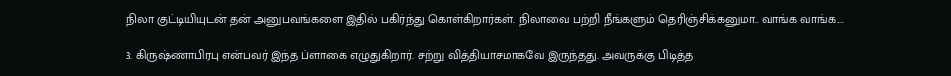நிலா குட்டியியுடன் தன் அனுபவங்களை இதில் பகிர்ந்து கொள்கிறார்கள். நிலாவை பற்றி நீங்களும் தெரிஞ்சிக்கனுமா.. வாங்க வாங்க....

3. கிருஷ்ணாபிரபு என்பவர் இந்த ப்ளாகை எழுதுகிறார். சற்று வித்தியாசமாகவே இருந்தது. அவருக்கு பிடித்த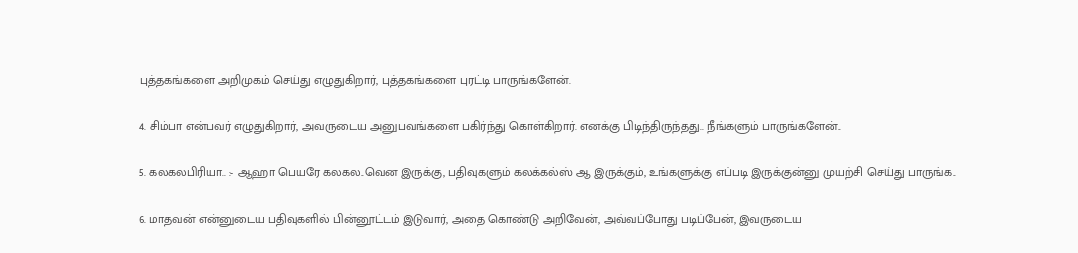புத்தகங்களை அறிமுகம் செய்து எழுதுகிறார், புத்தகங்களை புரட்டி பாருங்களேன்.

4. சிம்பா என்பவர் எழுதுகிறார், அவருடைய அனுபவங்களை பகிர்ந்து கொள்கிறார். எனக்கு பிடிந்திருந்தது.. நீங்களும் பாருங்களேன்..

5. கலகலபிரியா.. :- ஆஹா பெயரே கலகல..வென இருக்கு, பதிவுகளும் கலக்கல்ஸ் ஆ இருக்கும், உங்களுக்கு எப்படி இருக்குன்னு முயற்சி செய்து பாருங்க..

6. மாதவன் என்னுடைய பதிவுகளில் பின்னூட்டம் இடுவார், அதை கொண்டு அறிவேன், அவ்வப்போது படிப்பேன், இவருடைய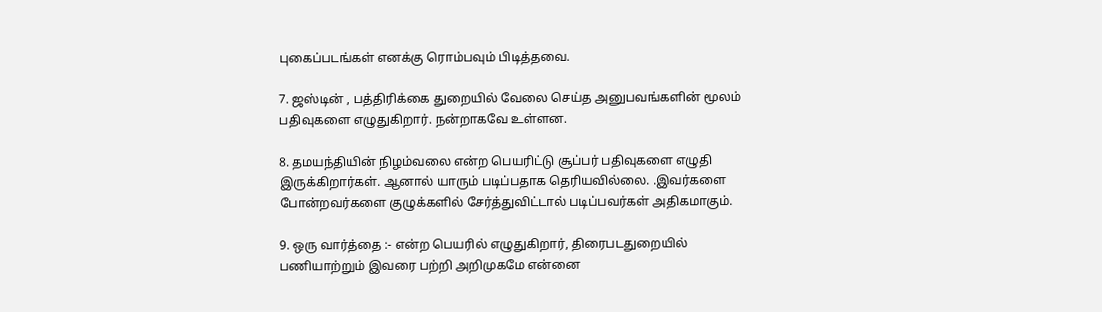புகைப்படங்கள் எனக்கு ரொம்பவும் பிடித்தவை.

7. ஜஸ்டின் , பத்திரிக்கை துறையில் வேலை செய்த அனுபவங்களின் மூலம் பதிவுகளை எழுதுகிறார். நன்றாகவே உள்ளன.

8. தமயந்தியின் நிழம்வலை என்ற பெயரிட்டு சூப்பர் பதிவுகளை எழுதி இருக்கிறார்கள். ஆனால் யாரும் படிப்பதாக தெரியவில்லை. .இவர்களை போன்றவர்களை குழுக்களில் சேர்த்துவிட்டால் படிப்பவர்கள் அதிகமாகும்.

9. ஒரு வார்த்தை :- என்ற பெயரில் எழுதுகிறார், திரைபடதுறையில் பணியாற்றும் இவரை பற்றி அறிமுகமே என்னை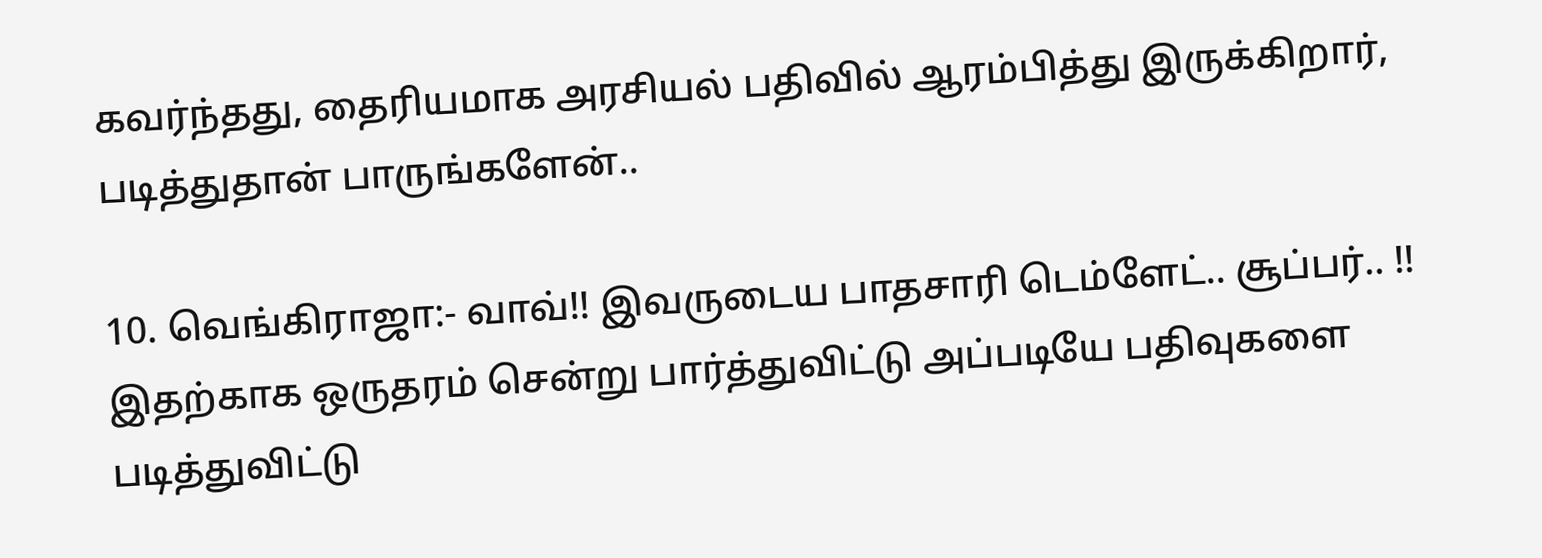கவர்ந்தது, தைரியமாக அரசியல் பதிவில் ஆரம்பித்து இருக்கிறார், படித்துதான் பாருங்களேன்..

10. வெங்கிராஜா:- வாவ்!! இவருடைய பாதசாரி டெம்ளேட்.. சூப்பர்.. !! இதற்காக ஒருதரம் சென்று பார்த்துவிட்டு அப்படியே பதிவுகளை படித்துவிட்டு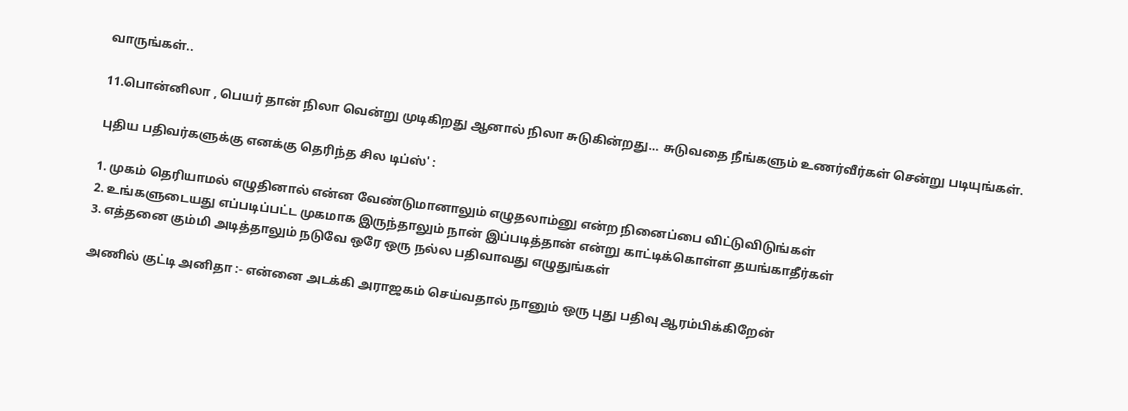வாருங்கள்..

11.பொன்னிலா , பெயர் தான் நிலா வென்று முடிகிறது ஆனால் நிலா சுடுகின்றது… சுடுவதை நீங்களும் உணர்வீர்கள் சென்று படியுங்கள்.

புதிய பதிவர்களுக்கு எனக்கு தெரிந்த சில டிப்ஸ்' :

1. முகம் தெரியாமல் எழுதினால் என்ன வேண்டுமானாலும் எழுதலாம்னு என்ற நினைப்பை விட்டுவிடுங்கள்
2. உங்களுடையது எப்படிப்பட்ட முகமாக இருந்தாலும் நான் இப்படித்தான் என்று காட்டிக்கொள்ள தயங்காதீர்கள்
3. எத்தனை கும்மி அடித்தாலும் நடுவே ஒரே ஒரு நல்ல பதிவாவது எழுதுங்கள்

அணில் குட்டி அனிதா :- என்னை அடக்கி அராஜகம் செய்வதால் நானும் ஒரு புது பதிவு ஆரம்பிக்கிறேன்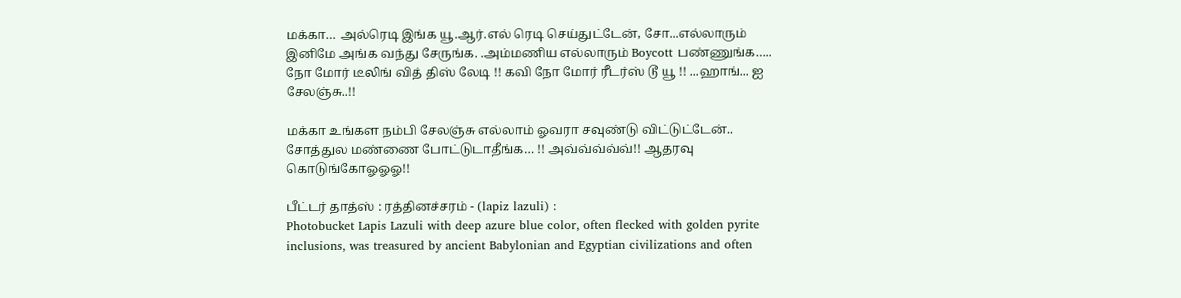மக்கா… அல்ரெடி இங்க யூ.ஆர்.எல் ரெடி செய்துட்டேன், சோ...எல்லாரும் இனிமே அங்க வந்து சேருங்க. .அம்மணிய எல்லாரும் Boycott பண்ணுங்க….. நோ மோர் டீலிங் வித் திஸ் லேடி !! கவி நோ மோர் ரீடர்ஸ் டூ யூ !! ...ஹாங்... ஐ சேலஞ்சு..!!

மக்கா உங்கள நம்பி சேலஞ்சு எல்லாம் ஓவரா சவுண்டு விட்டுட்டேன்.. சோத்துல மண்ணை போட்டுடாதீங்க… !! அவ்வ்வ்வ்வ்!! ஆதரவு கொடுங்கோஓஓஓ!!

பீட்டர் தாத்ஸ் : ரத்தினச்சரம் - (lapiz lazuli) :
Photobucket Lapis Lazuli with deep azure blue color, often flecked with golden pyrite inclusions, was treasured by ancient Babylonian and Egyptian civilizations and often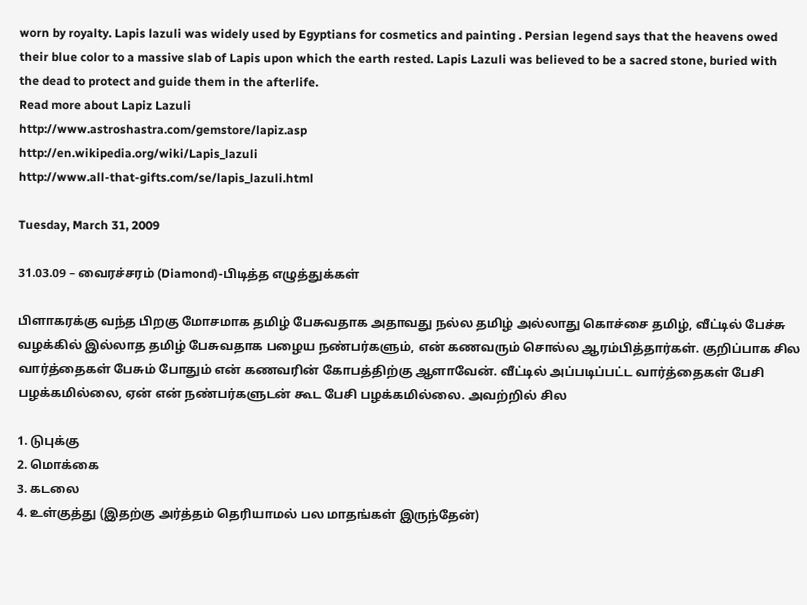worn by royalty. Lapis lazuli was widely used by Egyptians for cosmetics and painting . Persian legend says that the heavens owed their blue color to a massive slab of Lapis upon which the earth rested. Lapis Lazuli was believed to be a sacred stone, buried with the dead to protect and guide them in the afterlife.
Read more about Lapiz Lazuli
http://www.astroshastra.com/gemstore/lapiz.asp
http://en.wikipedia.org/wiki/Lapis_lazuli
http://www.all-that-gifts.com/se/lapis_lazuli.html

Tuesday, March 31, 2009

31.03.09 – வைரச்சரம் (Diamond)-பிடித்த எழுத்துக்கள்

பிளாகரக்கு வந்த பிறகு மோசமாக தமிழ் பேசுவதாக அதாவது நல்ல தமிழ் அல்லாது கொச்சை தமிழ், வீட்டில் பேச்சு வழக்கில் இல்லாத தமிழ் பேசுவதாக பழைய நண்பர்களும், என் கணவரும் சொல்ல ஆரம்பித்தார்கள். குறிப்பாக சில வார்த்தைகள் பேசும் போதும் என் கணவரின் கோபத்திற்கு ஆளாவேன். வீட்டில் அப்படிப்பட்ட வார்த்தைகள் பேசி பழக்கமில்லை, ஏன் என் நண்பர்களுடன் கூட பேசி பழக்கமில்லை. அவற்றில் சில

1. டுபுக்கு
2. மொக்கை
3. கடலை
4. உள்குத்து (இதற்கு அர்த்தம் தெரியாமல் பல மாதங்கள் இருந்தேன்)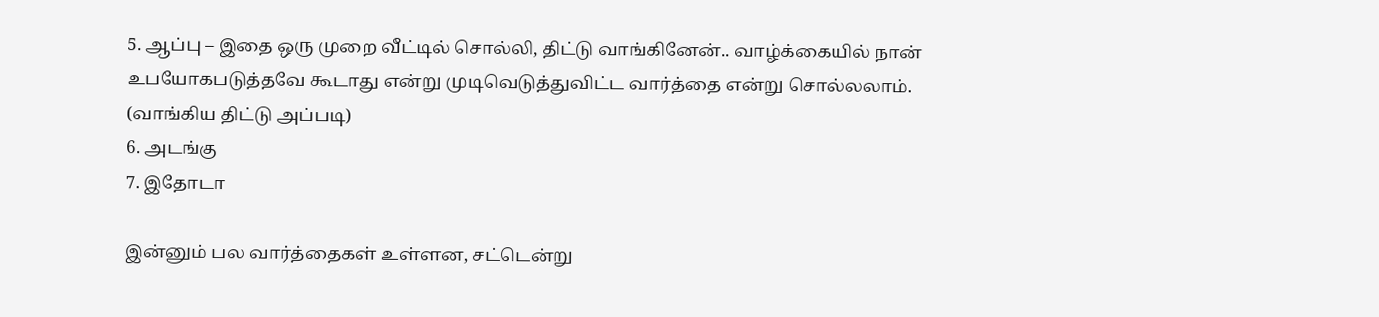5. ஆப்பு – இதை ஒரு முறை வீட்டில் சொல்லி, திட்டு வாங்கினேன்.. வாழ்க்கையில் நான் உபயோகபடுத்தவே கூடாது என்று முடிவெடுத்துவிட்ட வார்த்தை என்று சொல்லலாம். (வாங்கிய திட்டு அப்படி)
6. அடங்கு
7. இதோடா

இன்னும் பல வார்த்தைகள் உள்ளன, சட்டென்று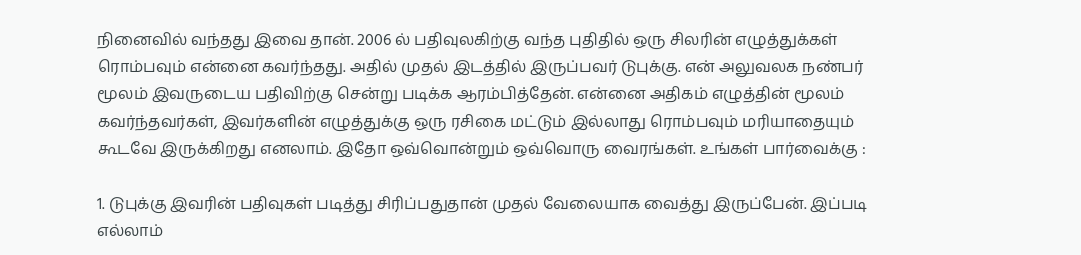நினைவில் வந்தது இவை தான். 2006 ல் பதிவுலகிற்கு வந்த புதிதில் ஒரு சிலரின் எழுத்துக்கள் ரொம்பவும் என்னை கவர்ந்தது. அதில் முதல் இடத்தில் இருப்பவர் டுபுக்கு. என் அலுவலக நண்பர் மூலம் இவருடைய பதிவிற்கு சென்று படிக்க ஆரம்பித்தேன். என்னை அதிகம் எழுத்தின் மூலம் கவர்ந்தவர்கள், இவர்களின் எழுத்துக்கு ஒரு ரசிகை மட்டும் இல்லாது ரொம்பவும் மரியாதையும் கூடவே இருக்கிறது எனலாம். இதோ ஒவ்வொன்றும் ஒவ்வொரு வைரங்கள். உங்கள் பார்வைக்கு :

1. டுபுக்கு இவரின் பதிவுகள் படித்து சிரிப்பதுதான் முதல் வேலையாக வைத்து இருப்பேன். இப்படி எல்லாம்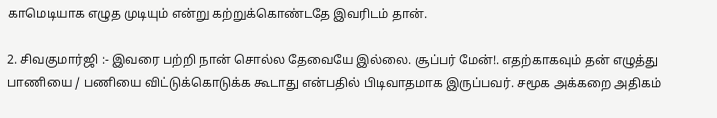காமெடியாக எழுத முடியும் என்று கற்றுக்கொண்டதே இவரிடம் தான்.

2. சிவகுமார்ஜி :- இவரை பற்றி நான் சொல்ல தேவையே இல்லை. சூப்பர் மேன்!. எதற்காகவும் தன் எழுத்து பாணியை / பணியை விட்டுக்கொடுக்க கூடாது என்பதில் பிடிவாதமாக இருப்பவர். சமூக அக்கறை அதிகம்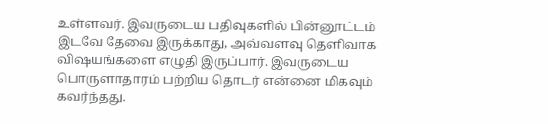உள்ளவர். இவருடைய பதிவுகளில் பின்னூட்டம் இடவே தேவை இருக்காது, அவ்வளவு தெளிவாக விஷயங்களை எழுதி இருப்பார். இவருடைய பொருளாதாரம் பற்றிய தொடர் என்னை மிகவும் கவர்ந்தது.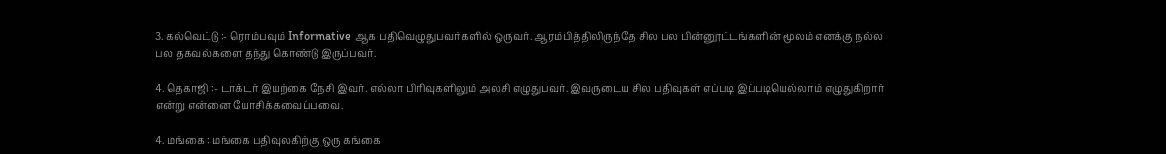3. கல்வெட்டு :- ரொம்பவும் Informative ஆக பதிவெழுதுபவர்களில் ஒருவர். ஆரம்பித்திலிருந்தே சில பல பின்னூட்டங்களின் மூலம் எனக்கு நல்ல பல தகவல்களை தந்து கொண்டு இருப்பவர்.

4. தெகாஜி :- டாக்டர் இயற்கை நேசி இவர். எல்லா பிரிவுகளிலும் அலசி எழுதுபவர். இவருடைய சில பதிவுகள் எப்படி இப்படியெல்லாம் எழுதுகிறார் என்று என்னை யோசிக்கவைப்பவை.

4. மங்கை : மங்கை பதிவுலகிற்கு ஒரு கங்கை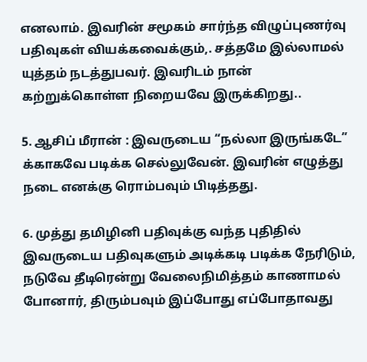எனலாம். இவரின் சமூகம் சார்ந்த விழுப்புணர்வு பதிவுகள் வியக்கவைக்கும்,. சத்தமே இல்லாமல் யுத்தம் நடத்துபவர். இவரிடம் நான் கற்றுக்கொள்ள நிறையவே இருக்கிறது..

5. ஆசிப் மீரான் : இவருடைய “நல்லா இருங்கடே” க்காகவே படிக்க செல்லுவேன். இவரின் எழுத்து நடை எனக்கு ரொம்பவும் பிடித்தது.

6. முத்து தமிழினி பதிவுக்கு வந்த புதிதில் இவருடைய பதிவுகளும் அடிக்கடி படிக்க நேரிடும், நடுவே தீடிரென்று வேலைநிமித்தம் காணாமல் போனார், திரும்பவும் இப்போது எப்போதாவது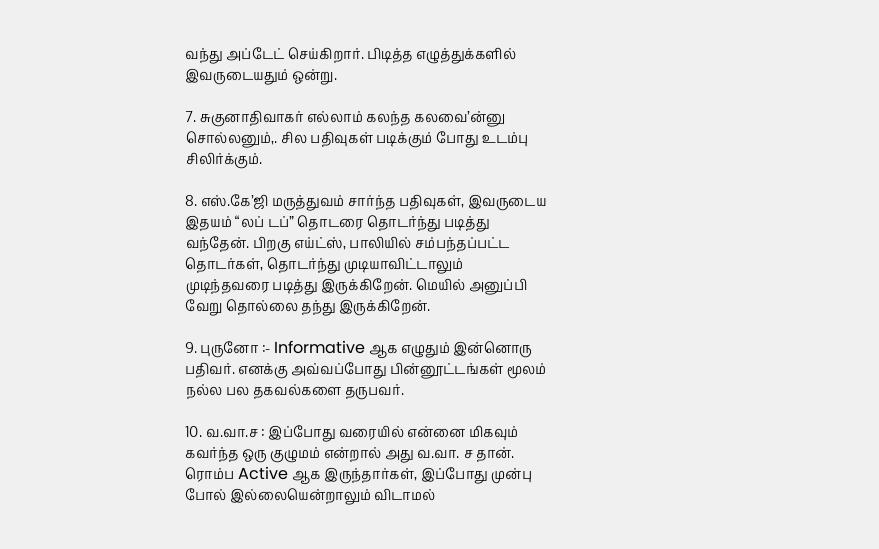வந்து அப்டேட் செய்கிறார். பிடித்த எழுத்துக்களில் இவருடையதும் ஒன்று.

7. சுகுனாதிவாகர் எல்லாம் கலந்த கலவை’ன்னு சொல்லனும்,. சில பதிவுகள் படிக்கும் போது உடம்பு சிலிர்க்கும்.

8. எஸ்.கே’ஜி மருத்துவம் சார்ந்த பதிவுகள், இவருடைய இதயம் “லப் டப்” தொடரை தொடர்ந்து படித்து வந்தேன். பிறகு எய்ட்ஸ், பாலியில் சம்பந்தப்பட்ட தொடர்கள், தொடர்ந்து முடியாவிட்டாலும் முடிந்தவரை படித்து இருக்கிறேன். மெயில் அனுப்பி வேறு தொல்லை தந்து இருக்கிறேன்.

9. புருனோ :- Informative ஆக எழுதும் இன்னொரு பதிவர். எனக்கு அவ்வப்போது பின்னூட்டங்கள் மூலம் நல்ல பல தகவல்களை தருபவர்.

10. வ.வா.ச : இப்போது வரையில் என்னை மிகவும் கவர்ந்த ஒரு குழுமம் என்றால் அது வ.வா. ச தான். ரொம்ப Active ஆக இருந்தார்கள், இப்போது முன்பு போல் இல்லையென்றாலும் விடாமல்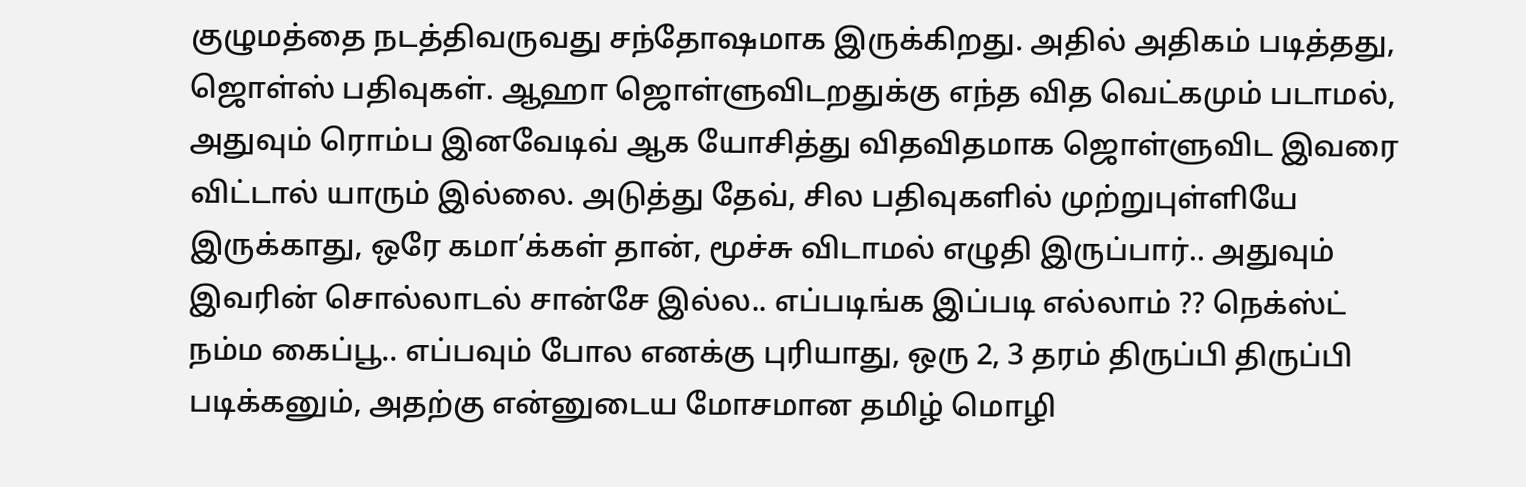குழுமத்தை நடத்திவருவது சந்தோஷமாக இருக்கிறது. அதில் அதிகம் படித்தது, ஜொள்ஸ் பதிவுகள். ஆஹா ஜொள்ளுவிடறதுக்கு எந்த வித வெட்கமும் படாமல், அதுவும் ரொம்ப இனவேடிவ் ஆக யோசித்து விதவிதமாக ஜொள்ளுவிட இவரை விட்டால் யாரும் இல்லை. அடுத்து தேவ், சில பதிவுகளில் முற்றுபுள்ளியே இருக்காது, ஒரே கமா’க்கள் தான், மூச்சு விடாமல் எழுதி இருப்பார்.. அதுவும் இவரின் சொல்லாடல் சான்சே இல்ல.. எப்படிங்க இப்படி எல்லாம் ?? நெக்ஸ்ட் நம்ம கைப்பூ.. எப்பவும் போல எனக்கு புரியாது, ஒரு 2, 3 தரம் திருப்பி திருப்பி படிக்கனும், அதற்கு என்னுடைய மோசமான தமிழ் மொழி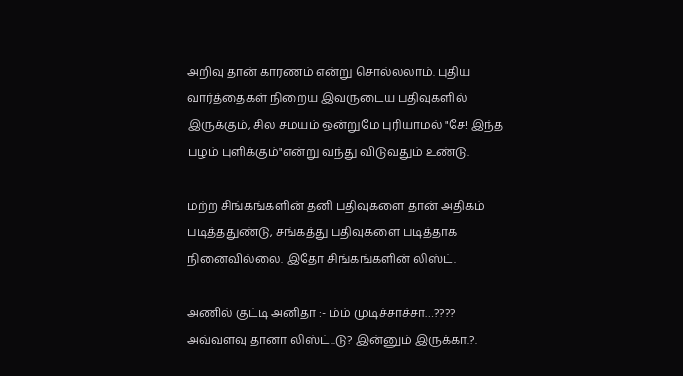அறிவு தான் காரணம் என்று சொல்லலாம். புதிய வார்த்தைகள் நிறைய இவருடைய பதிவுகளில் இருக்கும், சில சமயம் ஒன்றுமே புரியாமல் "சே! இந்த பழம் புளிக்கும்"என்று வந்து விடுவதும் உண்டு.

மற்ற சிங்கங்களின் தனி பதிவுகளை தான் அதிகம் படித்ததுண்டு, சங்கத்து பதிவுகளை படித்தாக நினைவில்லை. இதோ சிங்கங்களின் லிஸ்ட்.

அணில் குட்டி அனிதா :- ம்ம் முடிச்சாச்சா…???? அவ்வளவு தானா லிஸ்ட்..டு? இன்னும் இருக்கா.?.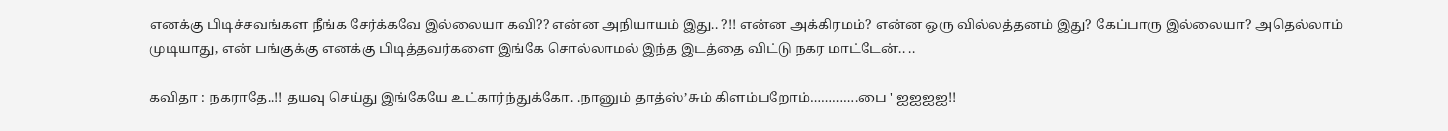எனக்கு பிடிச்சவங்கள நீங்க சேர்க்கவே இல்லையா கவி?? என்ன அநியாயம் இது.. ?!! என்ன அக்கிரமம்? என்ன ஒரு வில்லத்தனம் இது? கேப்பாரு இல்லையா? அதெல்லாம் முடியாது, என் பங்குக்கு எனக்கு பிடித்தவர்களை இங்கே சொல்லாமல் இந்த இடத்தை விட்டு நகர மாட்டேன்.. ..

கவிதா : நகராதே..!! தயவு செய்து இங்கேயே உட்கார்ந்துக்கோ. .நானும் தாத்ஸ்’சும் கிளம்பறோம்………….பை ' ஐஐஐஐ!!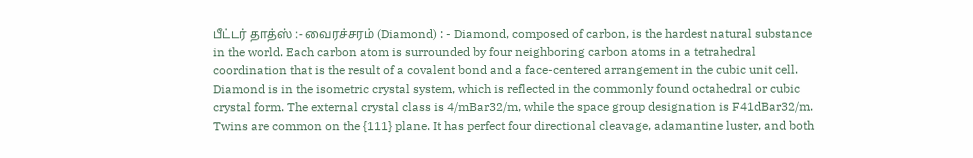பீட்டர் தாத்ஸ் :- வைரச்சரம் (Diamond) : - Diamond, composed of carbon, is the hardest natural substance in the world. Each carbon atom is surrounded by four neighboring carbon atoms in a tetrahedral coordination that is the result of a covalent bond and a face-centered arrangement in the cubic unit cell. Diamond is in the isometric crystal system, which is reflected in the commonly found octahedral or cubic crystal form. The external crystal class is 4/mBar32/m, while the space group designation is F41dBar32/m. Twins are common on the {111} plane. It has perfect four directional cleavage, adamantine luster, and both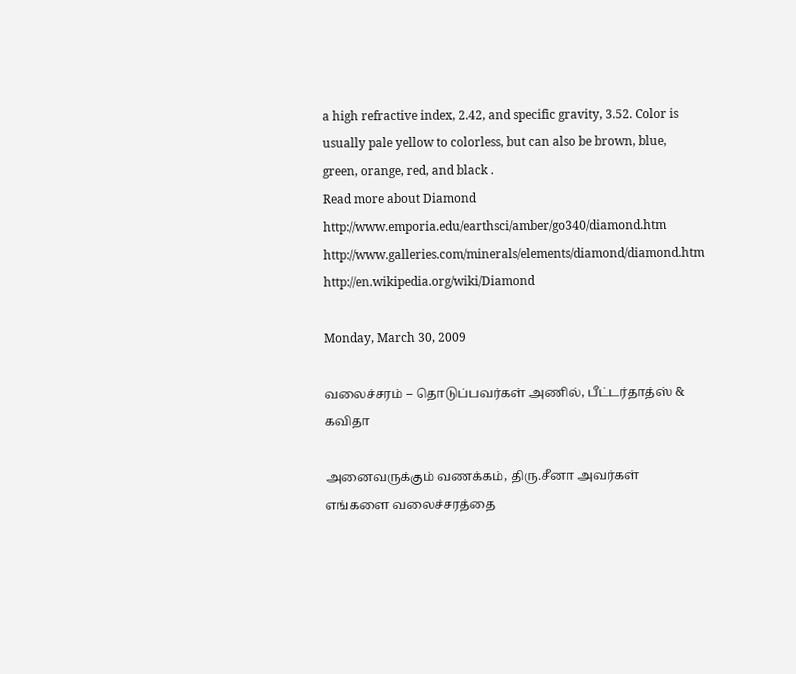a high refractive index, 2.42, and specific gravity, 3.52. Color is usually pale yellow to colorless, but can also be brown, blue, green, orange, red, and black .
Read more about Diamond
http://www.emporia.edu/earthsci/amber/go340/diamond.htm
http://www.galleries.com/minerals/elements/diamond/diamond.htm
http://en.wikipedia.org/wiki/Diamond

Monday, March 30, 2009

வலைச்சரம் – தொடுப்பவர்கள் அணில், பீட்டர்தாத்ஸ் & கவிதா

அனைவருக்கும் வணக்கம், திரு.சீனா அவர்கள் எங்களை வலைச்சரத்தை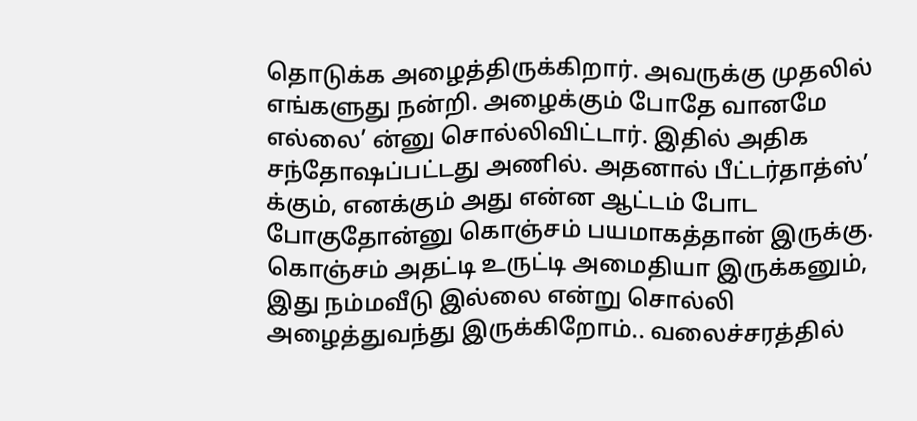தொடுக்க அழைத்திருக்கிறார். அவருக்கு முதலில் எங்களுது நன்றி. அழைக்கும் போதே வானமே எல்லை’ ன்னு சொல்லிவிட்டார். இதில் அதிக சந்தோஷப்பட்டது அணில். அதனால் பீட்டர்தாத்ஸ்’ க்கும், எனக்கும் அது என்ன ஆட்டம் போட போகுதோன்னு கொஞ்சம் பயமாகத்தான் இருக்கு. கொஞ்சம் அதட்டி உருட்டி அமைதியா இருக்கனும், இது நம்மவீடு இல்லை என்று சொல்லி அழைத்துவந்து இருக்கிறோம்.. வலைச்சரத்தில்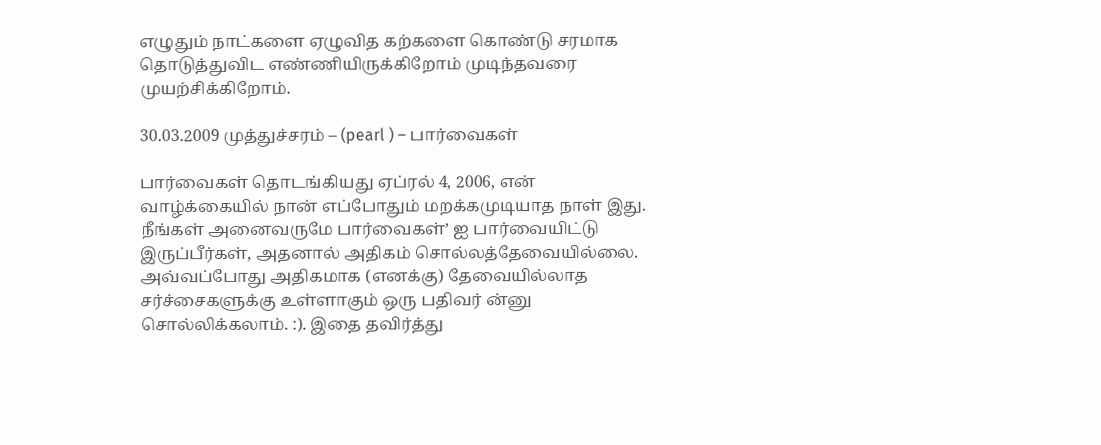எழுதும் நாட்களை ஏழுவித கற்களை கொண்டு சரமாக தொடுத்துவிட எண்ணியிருக்கிறோம் முடிந்தவரை முயற்சிக்கிறோம்.

30.03.2009 முத்துச்சரம் – (pearl ) – பார்வைகள்

பார்வைகள் தொடங்கியது ஏப்ரல் 4, 2006, என் வாழ்க்கையில் நான் எப்போதும் மறக்கமுடியாத நாள் இது. நீங்கள் அனைவருமே பார்வைகள்’ ஐ பார்வையிட்டு இருப்பீர்கள், அதனால் அதிகம் சொல்லத்தேவையில்லை. அவ்வப்போது அதிகமாக (எனக்கு) தேவையில்லாத சர்ச்சைகளுக்கு உள்ளாகும் ஒரு பதிவர் ன்னு சொல்லிக்கலாம். :). இதை தவிர்த்து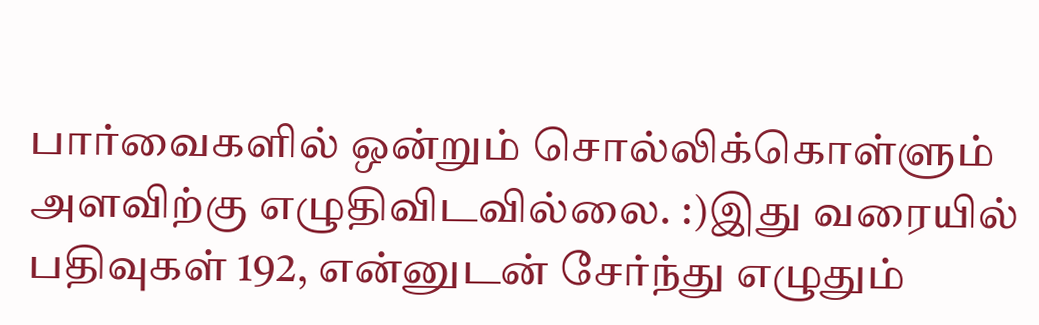பார்வைகளில் ஒன்றும் சொல்லிக்கொள்ளும் அளவிற்கு எழுதிவிடவில்லை. :)இது வரையில் பதிவுகள் 192, என்னுடன் சேர்ந்து எழுதும்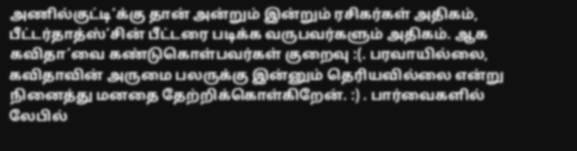அணில்குட்டி’க்கு தான் அன்றும் இன்றும் ரசிகர்கள் அதிகம், பீட்டர்தாத்ஸ்’சின் பீட்டரை படிக்க வருபவர்களும் அதிகம். ஆக கவிதா’வை கண்டுகொள்பவர்கள் குறைவு :(. பரவாயில்லை, கவிதாவின் அருமை பலருக்கு இன்னும் தெரியவில்லை என்று நினைத்து மனதை தேற்றிக்கொள்கிறேன். :) . பார்வைகளில் லேபில்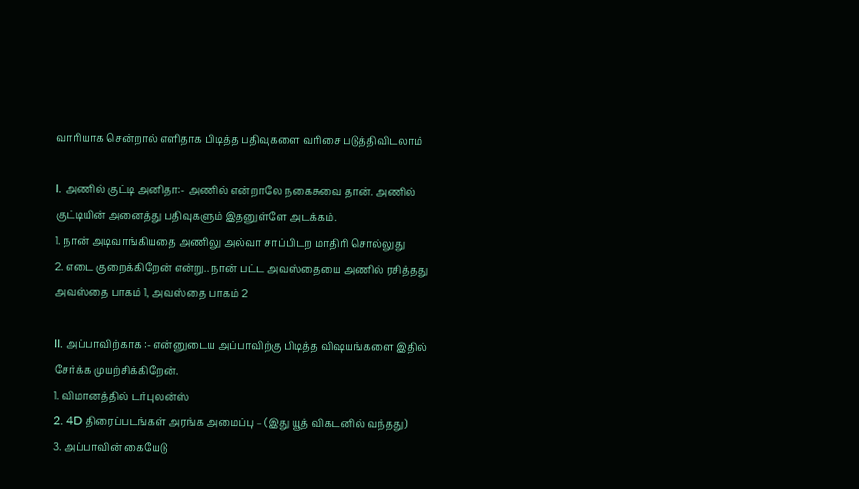வாரியாக சென்றால் எளிதாக பிடித்த பதிவுகளை வரிசை படுத்திவிடலாம்

I. அணில் குட்டி அனிதா:- அணில் என்றாலே நகைசுவை தான். அணில் குட்டியின் அனைத்து பதிவுகளும் இதனுள்ளே அடக்கம்.
1. நான் அடிவாங்கியதை அணிலு அல்வா சாப்பிடற மாதிரி சொல்லுது
2. எடை குறைக்கிறேன் என்று.. நான் பட்ட அவஸ்தையை அணில் ரசித்தது அவஸ்தை பாகம் 1, அவஸ்தை பாகம் 2

II. அப்பாவிற்காக :- என்னுடைய அப்பாவிற்கு பிடித்த விஷயங்களை இதில் சேர்க்க முயற்சிக்கிறேன்.
1. விமானத்தில் டர்புலன்ஸ்
2. 4D திரைப்படங்கள் அரங்க அமைப்பு – (இது யூத் விகடனில் வந்தது)
3. அப்பாவின் கையேடு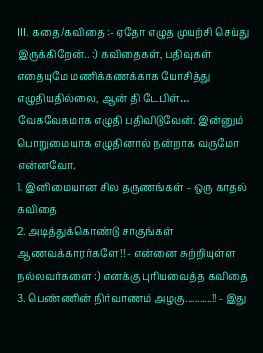III. கதை/கவிதை :- ஏதோ எழுத முயற்சி செய்து இருக்கிறேன்.. :) கவிதைகள், பதிவுகள் எதையுமே மணிக்கணக்காக யோசித்து எழுதியதில்லை, ஆன் தி டேபிள்… வேகவேகமாக எழுதி பதிவிடுவேன். இன்னும் பொறுமையாக எழுதினால் நன்றாக வருமோ என்னவோ.
1. இனிமையான சில தருணங்கள் – ஒரு காதல் கவிதை
2. அடித்துக்கொண்டு சாகுங்கள் ஆணவக்காரர்களே!! - என்னை சுற்றியுள்ள நல்லவர்களை :) எனக்கு புரியவைத்த கவிதை
3. பெண்ணின் நிர்வாணம் அழகு...........!! - இது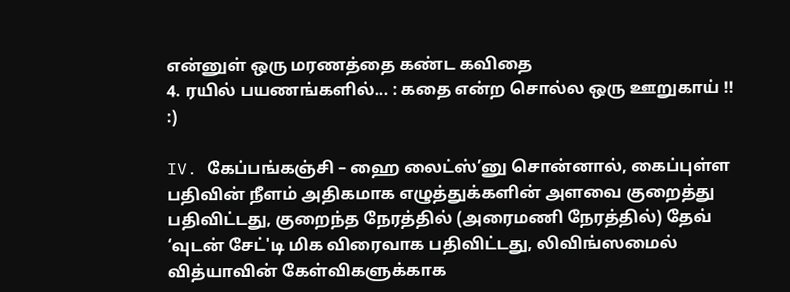என்னுள் ஒரு மரணத்தை கண்ட கவிதை
4. ரயில் பயணங்களில்... : கதை என்ற சொல்ல ஒரு ஊறுகாய் !! :)

IV. கேப்பங்கஞ்சி – ஹை லைட்ஸ்’னு சொன்னால், கைப்புள்ள பதிவின் நீளம் அதிகமாக எழுத்துக்களின் அளவை குறைத்து பதிவிட்டது, குறைந்த நேரத்தில் (அரைமணி நேரத்தில்) தேவ் ‘வுடன் சேட்'டி மிக விரைவாக பதிவிட்டது, லிவிங்ஸமைல் வித்யாவின் கேள்விகளுக்காக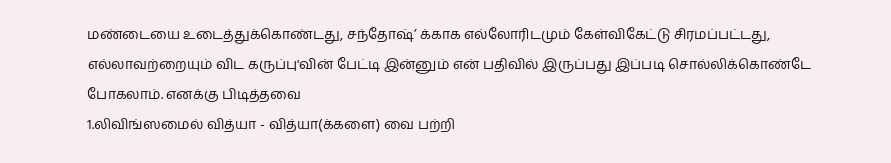மண்டையை உடைத்துக்கொண்டது, சந்தோஷ்’ க்காக எல்லோரிடமும் கேள்விகேட்டு சிரமப்பட்டது, எல்லாவற்றையும் விட கருப்பு'வின் பேட்டி இன்னும் என் பதிவில் இருப்பது இப்படி சொல்லிக்கொண்டே போகலாம். எனக்கு பிடித்தவை
1.லிவிங்ஸமைல் வித்யா - வித்யா(க்களை) வை பற்றி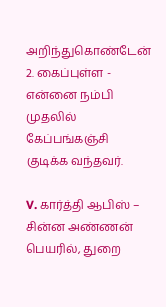அறிந்துகொண்டேன்
2. கைப்புள்ள - என்னை நம்பி முதலில் கேப்பங்கஞ்சி குடிக்க வந்தவர்.

V. கார்த்தி ஆபிஸ் – சின்ன அண்ணன் பெயரில், துறை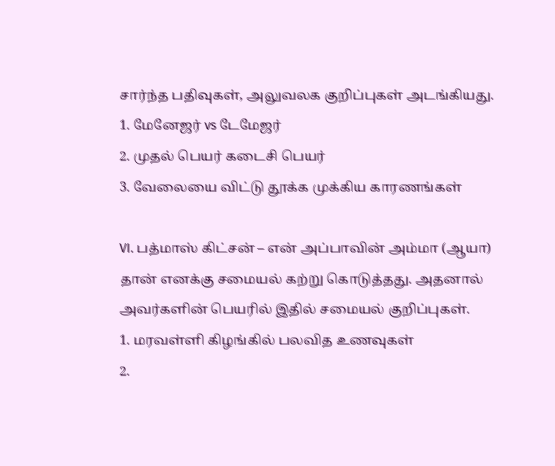சார்ந்த பதிவுகள், அலுவலக குறிப்புகள் அடங்கியது.
1. மேனேஜர் vs டேமேஜர்
2. முதல் பெயர் கடைசி பெயர்
3. வேலையை விட்டு தூக்க முக்கிய காரணங்கள்

VI. பத்மாஸ் கிட்சன் – என் அப்பாவின் அம்மா (ஆயா) தான் எனக்கு சமையல் கற்று கொடுத்தது. அதனால் அவர்களின் பெயரில் இதில் சமையல் குறிப்புகள்.
1. மரவள்ளி கிழங்கில் பலவித உணவுகள்
2.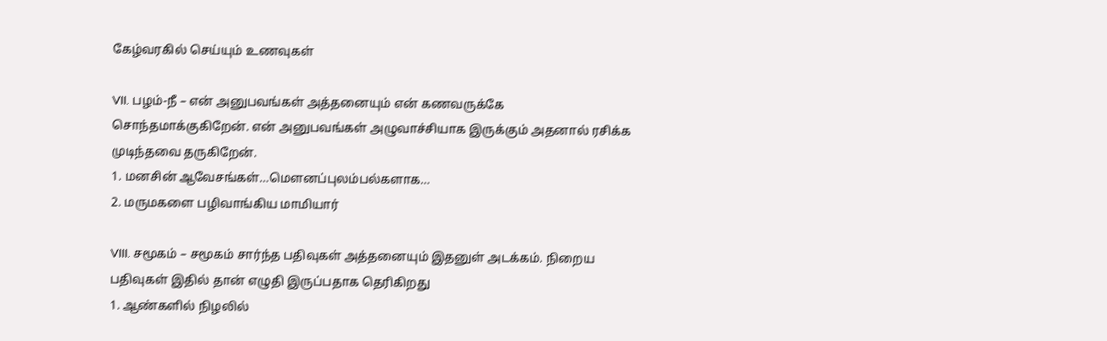கேழ்வரகில் செய்யும் உணவுகள்

VII. பழம்-நீ – என் அனுபவங்கள் அத்தனையும் என் கணவருக்கே சொந்தமாக்குகிறேன். என் அனுபவங்கள் அழுவாச்சியாக இருக்கும் அதனால் ரசிக்க முடிந்தவை தருகிறேன்.
1. மனசின் ஆவேசங்கள்…மெளனப்புலம்பல்களாக…
2. மருமகளை பழிவாங்கிய மாமியார்

VIII. சமூகம் – சமூகம் சார்ந்த பதிவுகள் அத்தனையும் இதனுள் அடக்கம். நிறைய பதிவுகள் இதில் தான் எழுதி இருப்பதாக தெரிகிறது
1. ஆண்களில் நிழலில்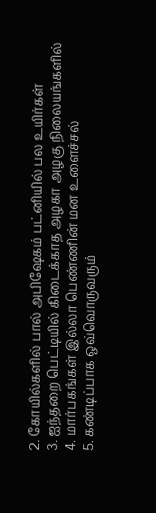2. கோயில்களில் பால் அபிஷேகம் பட்னியில் பல உயிர்கள்
3. ஐந்தறை பெட்டியில் கிடைக்காத அழகா அழகு நிலையங்களில்
4. மார்பகங்கள் இல்லா பெண்ணின் மன உளைச்சல்
5. கண்டிப்பாக ஒவ்வொருவரும்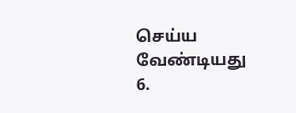செய்ய வேண்டியது
6.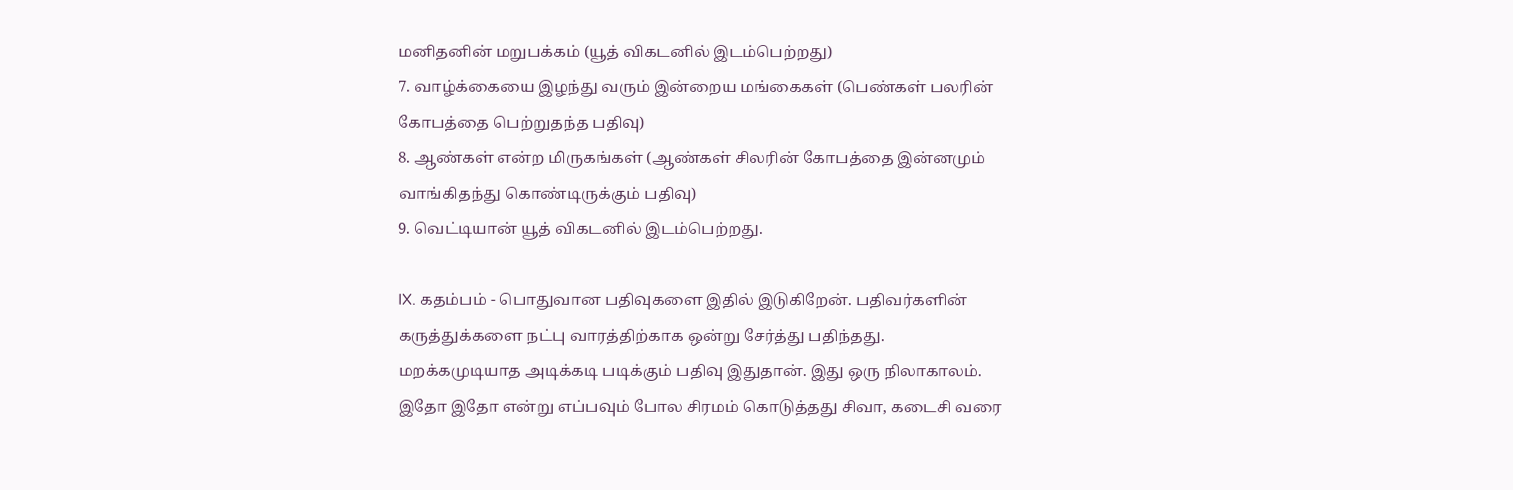மனிதனின் மறுபக்கம் (யூத் விகடனில் இடம்பெற்றது)
7. வாழ்க்கையை இழந்து வரும் இன்றைய மங்கைகள் (பெண்கள் பலரின் கோபத்தை பெற்றுதந்த பதிவு)
8. ஆண்கள் என்ற மிருகங்கள் (ஆண்கள் சிலரின் கோபத்தை இன்னமும் வாங்கிதந்து கொண்டிருக்கும் பதிவு)
9. வெட்டியான் யூத் விகடனில் இடம்பெற்றது.

IX. கதம்பம் - பொதுவான பதிவுகளை இதில் இடுகிறேன். பதிவர்களின் கருத்துக்களை நட்பு வாரத்திற்காக ஒன்று சேர்த்து பதிந்தது. மறக்கமுடியாத அடிக்கடி படிக்கும் பதிவு இதுதான். இது ஒரு நிலாகாலம். இதோ இதோ என்று எப்பவும் போல சிரமம் கொடுத்தது சிவா, கடைசி வரை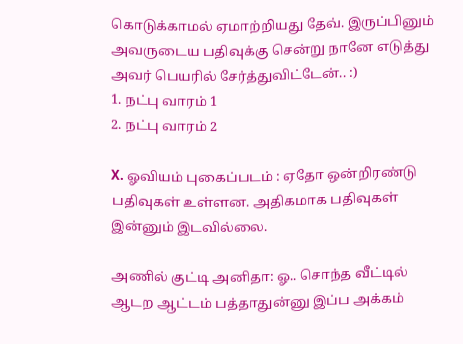கொடுக்காமல் ஏமாற்றியது தேவ். இருப்பினும் அவருடைய பதிவுக்கு சென்று நானே எடுத்து அவர் பெயரில் சேர்த்துவிட்டேன்.. :)
1. நட்பு வாரம் 1
2. நட்பு வாரம் 2

X. ஓவியம் புகைப்படம் : ஏதோ ஒன்றிரண்டு பதிவுகள் உள்ளன. அதிகமாக பதிவுகள் இன்னும் இடவில்லை.

அணில் குட்டி அனிதா: ஓ.. சொந்த வீட்டில் ஆடற ஆட்டம் பத்தாதுன்னு இப்ப அக்கம்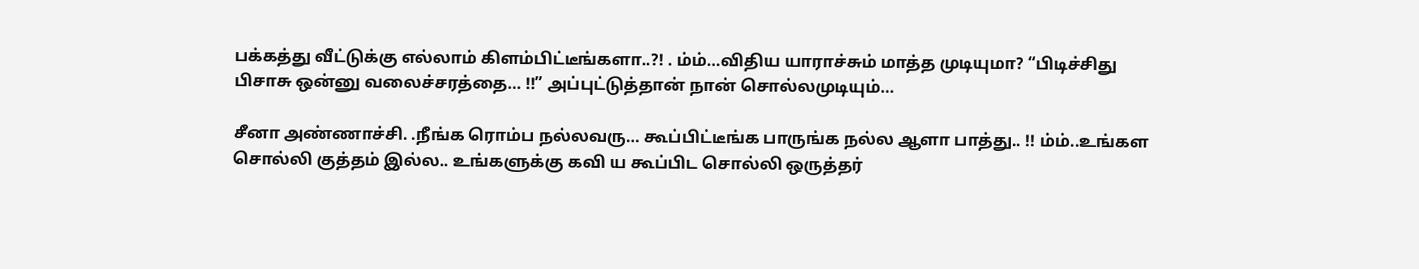பக்கத்து வீட்டுக்கு எல்லாம் கிளம்பிட்டீங்களா..?! . ம்ம்…விதிய யாராச்சும் மாத்த முடியுமா? “பிடிச்சிது பிசாசு ஒன்னு வலைச்சரத்தை… !!” அப்புட்டுத்தான் நான் சொல்லமுடியும்…

சீனா அண்ணாச்சி. .நீங்க ரொம்ப நல்லவரு… கூப்பிட்டீங்க பாருங்க நல்ல ஆளா பாத்து.. !! ம்ம்..உங்கள சொல்லி குத்தம் இல்ல.. உங்களுக்கு கவி ய கூப்பிட சொல்லி ஒருத்தர்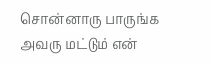சொன்னாரு பாருங்க அவரு மட்டும் என்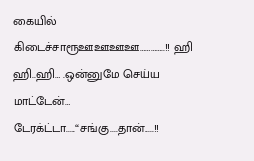கையில் கிடைச்சாரூஊஊஊஊ…………..!! ஹி ஹி..ஹி… .ஒன்னுமே செய்ய மாட்டேன்… டேரக்ட்டா.....“சங்கு....தான்.....!!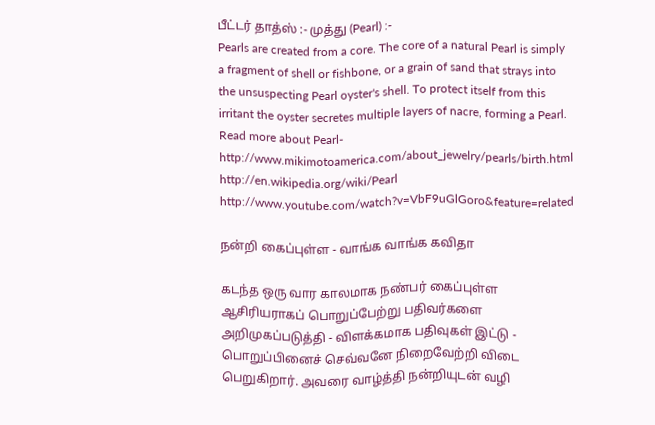பீட்டர் தாத்ஸ் :- முத்து (Pearl) :-
Pearls are created from a core. The core of a natural Pearl is simply a fragment of shell or fishbone, or a grain of sand that strays into the unsuspecting Pearl oyster's shell. To protect itself from this irritant the oyster secretes multiple layers of nacre, forming a Pearl.
Read more about Pearl-
http://www.mikimotoamerica.com/about_jewelry/pearls/birth.html
http://en.wikipedia.org/wiki/Pearl
http://www.youtube.com/watch?v=VbF9uGlGoro&feature=related

நன்றி கைப்புள்ள - வாங்க வாங்க கவிதா

கடந்த ஒரு வார காலமாக நண்பர் கைப்புள்ள ஆசிரியராகப் பொறுப்பேற்று பதிவர்களை அறிமுகப்படுத்தி - விளக்கமாக பதிவுகள் இட்டு - பொறுப்பினைச் செவ்வனே நிறைவேற்றி விடை பெறுகிறார். அவரை வாழ்த்தி நன்றியுடன் வழி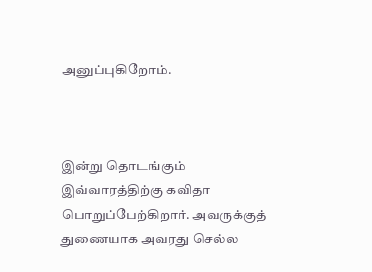அனுப்புகிறோம்.



இன்று தொடங்கும் இவ்வாரத்திற்கு கவிதா பொறுப்பேற்கிறார். அவருக்குத் துணையாக அவரது செல்ல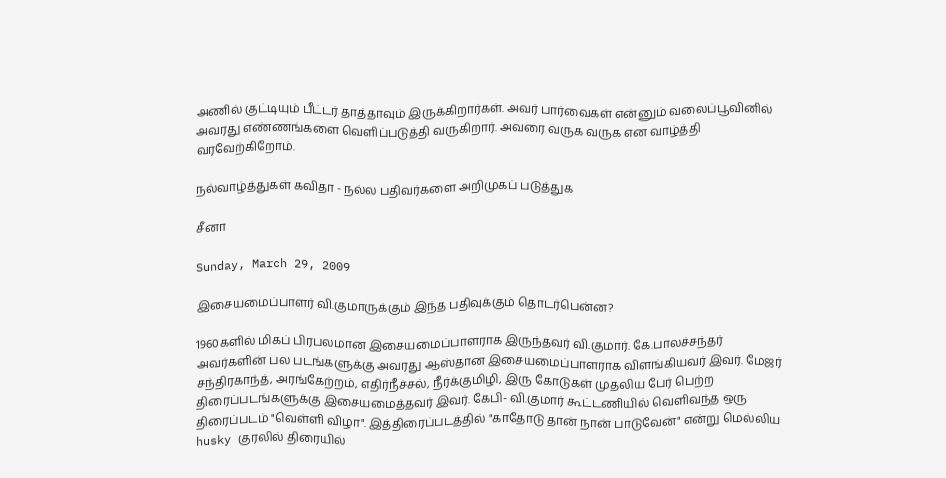அணில் குட்டியும் பீட்டர் தாத்தாவும் இருக்கிறார்கள். அவர் பார்வைகள் என்னும் வலைப்பூவினில் அவரது எண்ணங்களை வெளிப்படுத்தி வருகிறார். அவரை வருக வருக என வாழ்த்தி வரவேற்கிறோம்.

நல்வாழ்த்துகள் கவிதா - நல்ல பதிவர்களை அறிமுகப் படுத்துக

சீனா

Sunday, March 29, 2009

இசையமைப்பாளர் வி.குமாருக்கும் இந்த பதிவுக்கும் தொடர்பென்ன?

1960களில் மிகப் பிரபலமான இசையமைப்பாளராக இருந்தவர் வி.குமார். கே.பாலச்சந்தர் அவர்களின் பல படங்களுக்கு அவரது ஆஸ்தான இசையமைப்பாளராக விளங்கியவர் இவர். மேஜர் சந்திரகாந்த், அரங்கேற்றம், எதிர்நீச்சல், நீர்க்குமிழி, இரு கோடுகள் முதலிய பேர் பெற்ற திரைப்படங்களுக்கு இசையமைத்தவர் இவர். கேபி- வி.குமார் கூட்டணியில் வெளிவந்த ஒரு திரைப்படம் "வெள்ளி விழா". இத்திரைப்படத்தில் "காதோடு தான் நான் பாடுவேன்" என்று மெல்லிய husky குரலில் திரையில்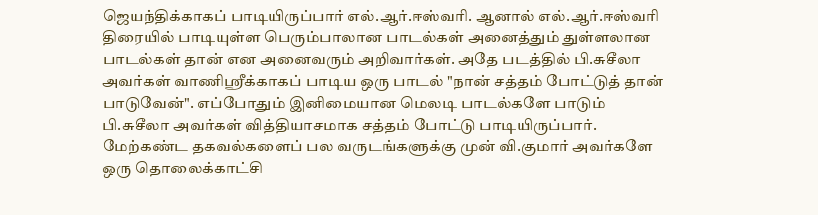ஜெயந்திக்காகப் பாடியிருப்பார் எல்.ஆர்.ஈஸ்வரி. ஆனால் எல்.ஆர்.ஈஸ்வரி திரையில் பாடியுள்ள பெரும்பாலான பாடல்கள் அனைத்தும் துள்ளலான பாடல்கள் தான் என அனைவரும் அறிவார்கள். அதே படத்தில் பி.சுசீலா அவர்கள் வாணிஸ்ரீக்காகப் பாடிய ஒரு பாடல் "நான் சத்தம் போட்டுத் தான் பாடுவேன்". எப்போதும் இனிமையான மெலடி பாடல்களே பாடும் பி.சுசீலா அவர்கள் வித்தியாசமாக சத்தம் போட்டு பாடியிருப்பார். மேற்கண்ட தகவல்களைப் பல வருடங்களுக்கு முன் வி.குமார் அவர்களே ஒரு தொலைக்காட்சி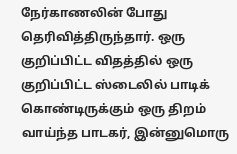நேர்காணலின் போது தெரிவித்திருந்தார். ஒரு குறிப்பிட்ட விதத்தில் ஒரு குறிப்பிட்ட ஸ்டைலில் பாடிக் கொண்டிருக்கும் ஒரு திறம் வாய்ந்த பாடகர், இன்னுமொரு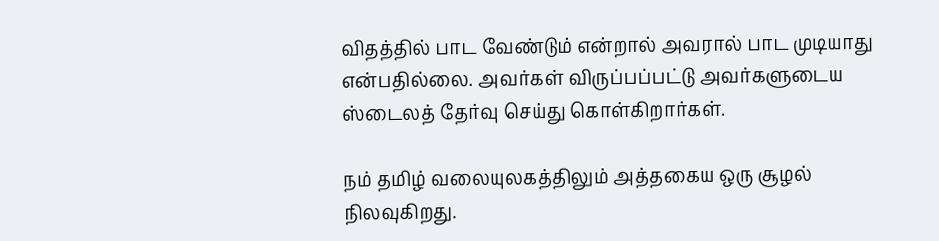விதத்தில் பாட வேண்டும் என்றால் அவரால் பாட முடியாது என்பதில்லை. அவர்கள் விருப்பப்பட்டு அவர்களுடைய ஸ்டைலத் தேர்வு செய்து கொள்கிறார்கள்.

நம் தமிழ் வலையுலகத்திலும் அத்தகைய ஒரு சூழல் நிலவுகிறது.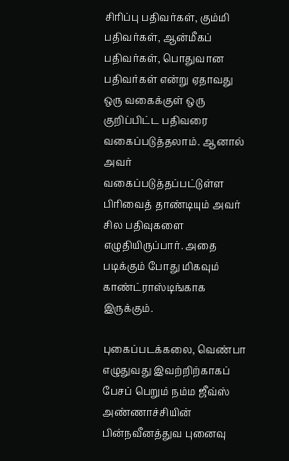சிரிப்பு பதிவர்கள், கும்மி பதிவர்கள், ஆன்மீகப் பதிவர்கள், பொதுவான பதிவர்கள் என்று ஏதாவது ஒரு வகைக்குள் ஒரு குறிப்பிட்ட பதிவரை வகைப்படுத்தலாம். ஆனால் அவர் வகைப்படுத்தப்பட்டுள்ள பிரிவைத் தாண்டியும் அவர் சில பதிவுகளை எழுதியிருப்பார். அதை படிக்கும் போது மிகவும் காண்ட்ராஸ்டிங்காக இருக்கும்.

புகைப்படக்கலை, வெண்பா எழுதுவது இவற்றிற்காகப் பேசப் பெறும் நம்ம ஜீவ்ஸ் அண்ணாச்சியின் பின்நவீனத்துவ புனைவு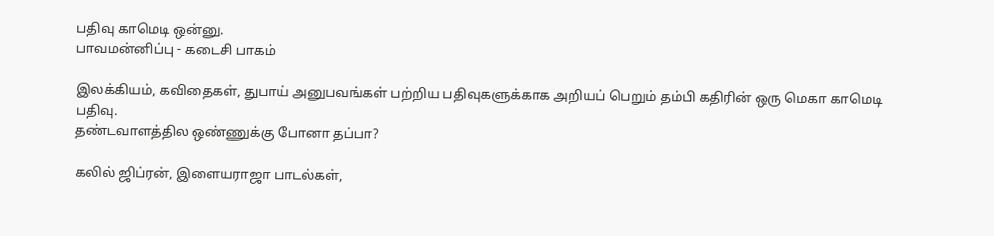பதிவு காமெடி ஒன்னு.
பாவமன்னிப்பு - கடைசி பாகம்

இலக்கியம், கவிதைகள், துபாய் அனுபவங்கள் பற்றிய பதிவுகளுக்காக அறியப் பெறும் தம்பி கதிரின் ஒரு மெகா காமெடி பதிவு.
தண்டவாளத்தில ஒண்ணுக்கு போனா தப்பா?

கலில் ஜிப்ரன், இளையராஜா பாடல்கள்,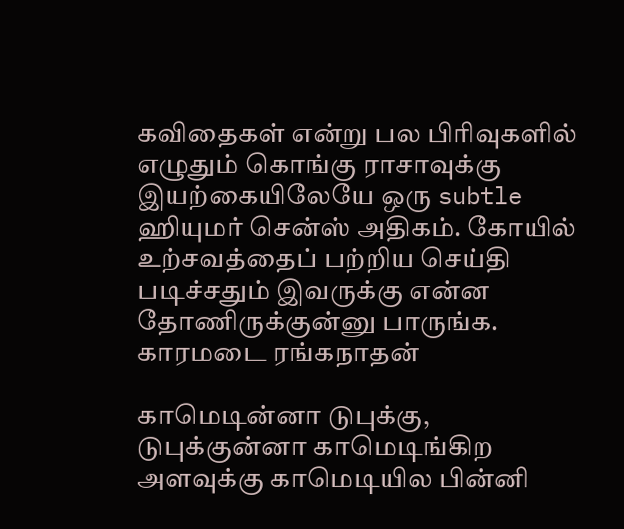கவிதைகள் என்று பல பிரிவுகளில் எழுதும் கொங்கு ராசாவுக்கு இயற்கையிலேயே ஒரு subtle ஹியுமர் சென்ஸ் அதிகம். கோயில் உற்சவத்தைப் பற்றிய செய்தி படிச்சதும் இவருக்கு என்ன தோணிருக்குன்னு பாருங்க.
காரமடை ரங்கநாதன்

காமெடின்னா டுபுக்கு, டுபுக்குன்னா காமெடிங்கிற அளவுக்கு காமெடியில பின்னி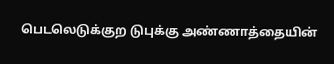பெடலெடுக்குற டுபுக்கு அண்ணாத்தையின்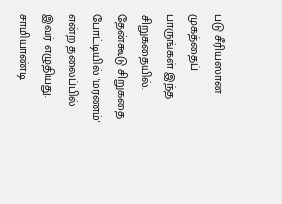படு சீரியஸான முகத்தைப் பாருங்கள் இந்த சிறுகதையில். தேன்கூடு சிறுகதை போட்டியில் 'மரணம்' என்ற தலைப்பில் இவர் எழுதியது.
சாமியாண்டி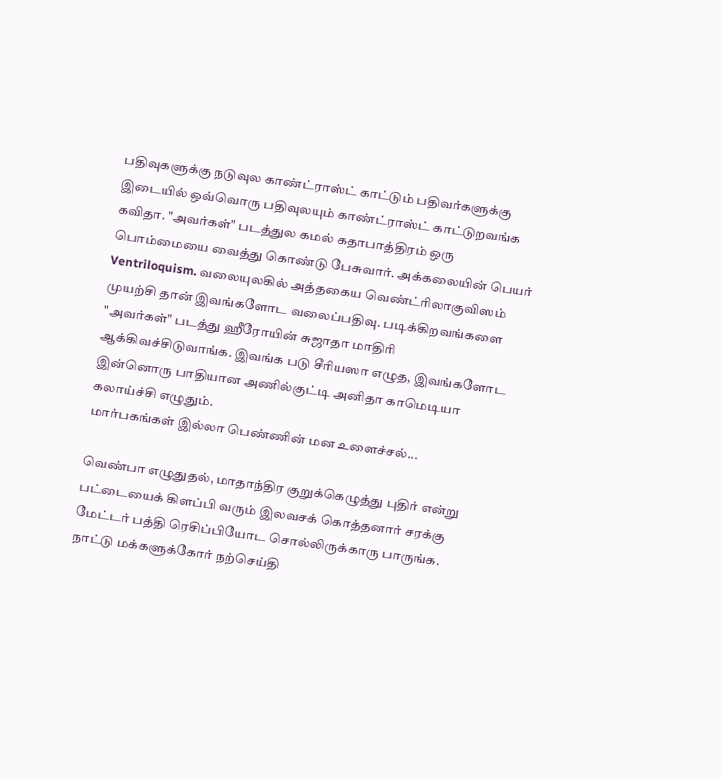பதிவுகளுக்கு நடுவுல காண்ட்ராஸ்ட் காட்டும் பதிவர்களுக்கு இடையில் ஒவ்வொரு பதிவுலயும் காண்ட்ராஸ்ட் காட்டுறவங்க கவிதா. "அவர்கள்" படத்துல கமல் கதாபாத்திரம் ஒரு பொம்மையை வைத்து கொண்டு பேசுவார். அக்கலையின் பெயர் Ventriloquism. வலையுலகில் அத்தகைய வெண்ட்ரிலாகுவிஸம் முயற்சி தான் இவங்களோட வலைப்பதிவு. படிக்கிறவங்களை "அவர்கள்" படத்து ஹீரோயின் சுஜாதா மாதிரி ஆக்கிவச்சிடுவாங்க. இவங்க படு சீரியஸா எழுத, இவங்களோட இன்னொரு பாதியான அணில்குட்டி அனிதா காமெடியா கலாய்ச்சி எழுதும்.
மார்பகங்கள் இல்லா பெண்ணின் மன உளைச்சல்...

வெண்பா எழுதுதல், மாதாந்திர குறுக்கெழுத்து புதிர் என்று பட்டையைக் கிளப்பி வரும் இலவசக் கொத்தனார் சரக்கு மேட்டர் பத்தி ரெசிப்பியோட சொல்லிருக்காரு பாருங்க.
நாட்டு மக்களுக்கோர் நற்செய்தி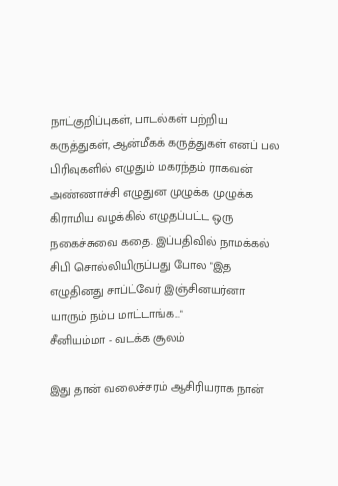நாட்குறிப்புகள், பாடல்கள் பற்றிய கருத்துகள், ஆன்மீகக் கருத்துகள் எனப் பல பிரிவுகளில் எழுதும் மகரந்தம் ராகவன் அண்ணாச்சி எழுதுன முழுக்க முழுக்க கிராமிய வழக்கில் எழுதப்பட்ட ஒரு நகைச்சுவை கதை. இப்பதிவில் நாமக்கல் சிபி சொல்லியிருப்பது போல "இத எழுதினது சாப்ட்வேர் இஞ்சினயர்னா யாரும் நம்ப மாட்டாங்க..."
சீனியம்மா - வடக்க சூலம்

இது தான் வலைச்சரம் ஆசிரியராக நான்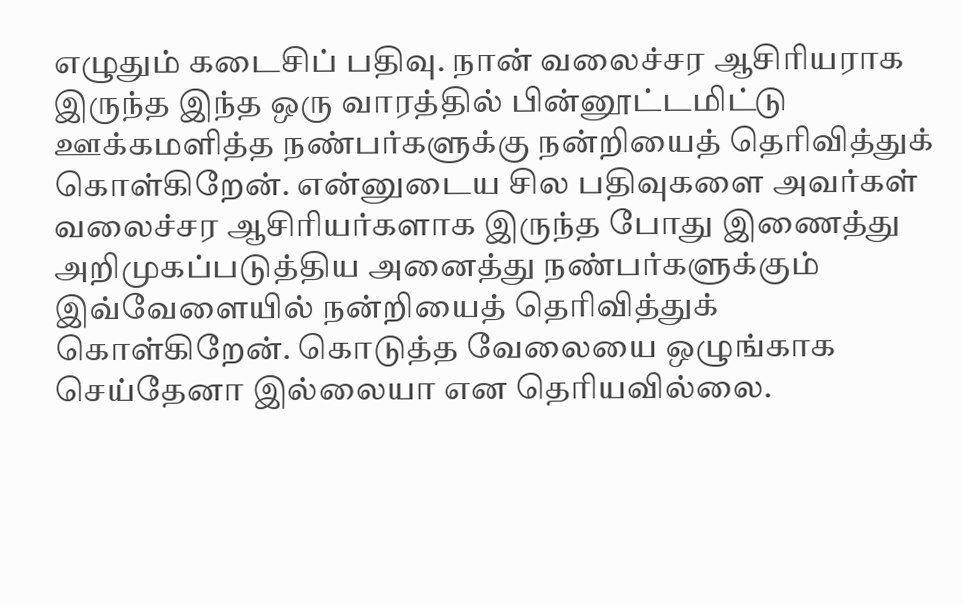எழுதும் கடைசிப் பதிவு. நான் வலைச்சர ஆசிரியராக இருந்த இந்த ஒரு வாரத்தில் பின்னூட்டமிட்டு ஊக்கமளித்த நண்பர்களுக்கு நன்றியைத் தெரிவித்துக் கொள்கிறேன். என்னுடைய சில பதிவுகளை அவர்கள் வலைச்சர ஆசிரியர்களாக இருந்த போது இணைத்து அறிமுகப்படுத்திய அனைத்து நண்பர்களுக்கும் இவ்வேளையில் நன்றியைத் தெரிவித்துக் கொள்கிறேன். கொடுத்த வேலையை ஒழுங்காக செய்தேனா இல்லையா என தெரியவில்லை.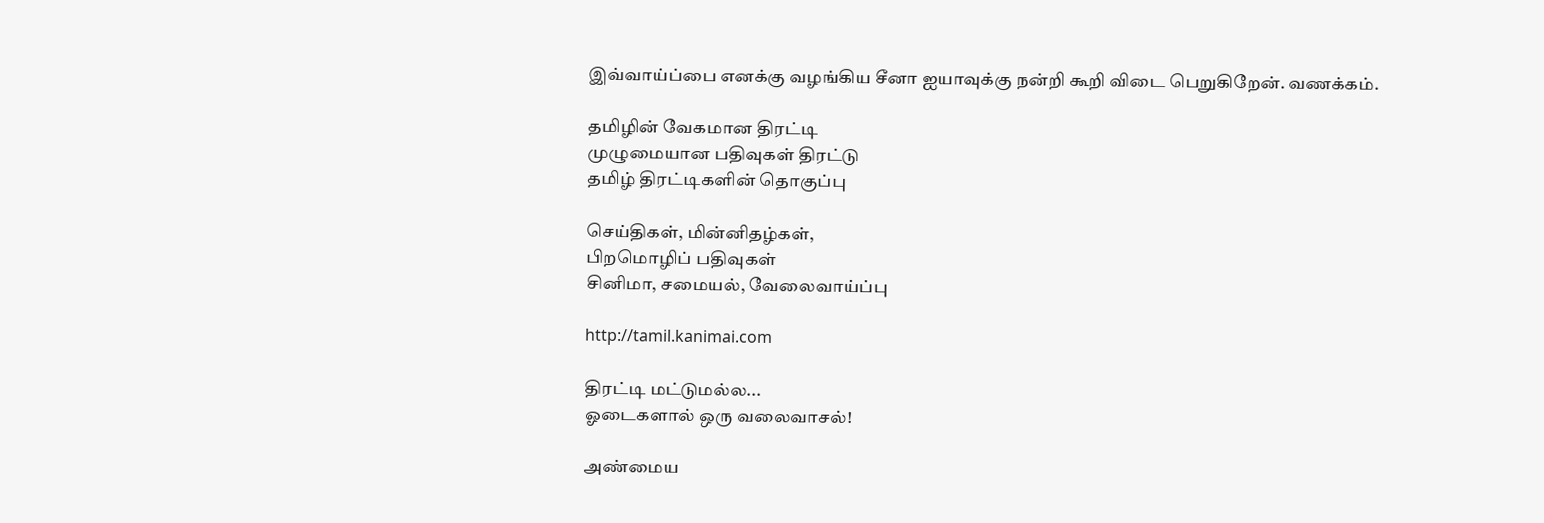இவ்வாய்ப்பை எனக்கு வழங்கிய சீனா ஐயாவுக்கு நன்றி கூறி விடை பெறுகிறேன். வணக்கம்.

தமிழின் வேகமான திரட்டி
முழுமையான பதிவுகள் திரட்டு
தமிழ் திரட்டிகளின் தொகுப்பு

செய்திகள், மின்னிதழ்கள்,
பிறமொழிப் பதிவுகள்
சினிமா, சமையல், வேலைவாய்ப்பு

http://tamil.kanimai.com

திரட்டி மட்டுமல்ல...
ஓடைகளால் ஒரு வலைவாசல்!

அண்மைய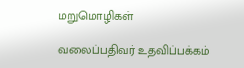மறுமொழிகள்

வலைப்பதிவர் உதவிப்பக்கம்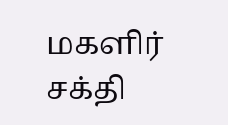மகளிர் சக்தி